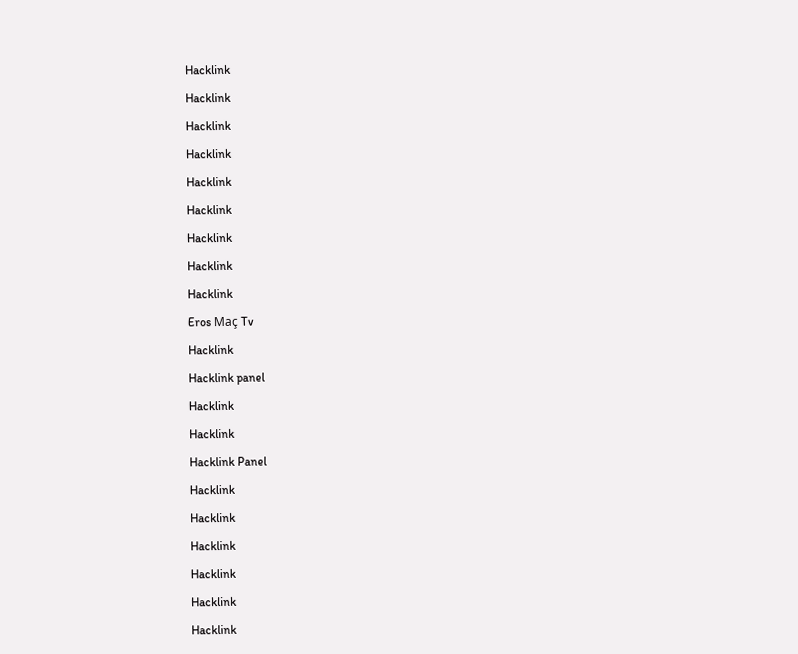Hacklink

Hacklink

Hacklink

Hacklink

Hacklink

Hacklink

Hacklink

Hacklink

Hacklink

Eros Maç Tv

Hacklink

Hacklink panel

Hacklink

Hacklink

Hacklink Panel

Hacklink

Hacklink

Hacklink

Hacklink

Hacklink

Hacklink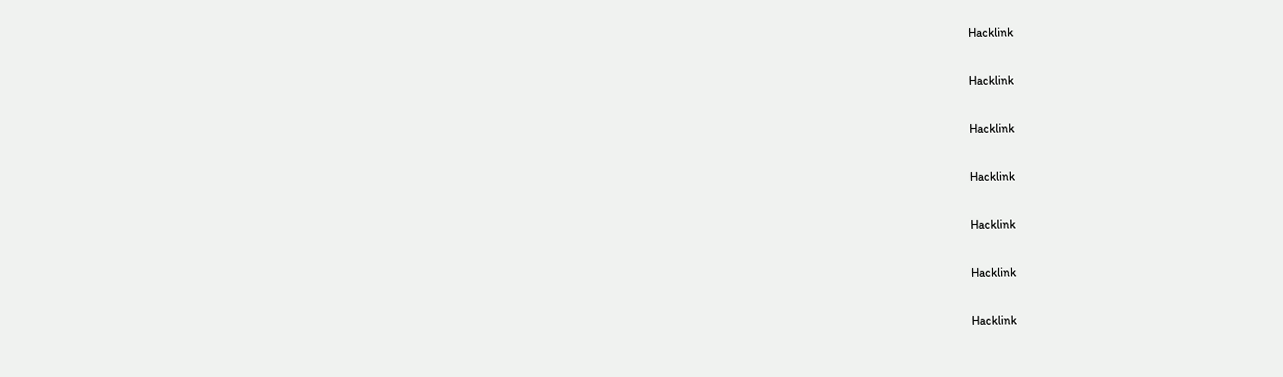Hacklink

Hacklink

Hacklink

Hacklink

Hacklink

Hacklink

Hacklink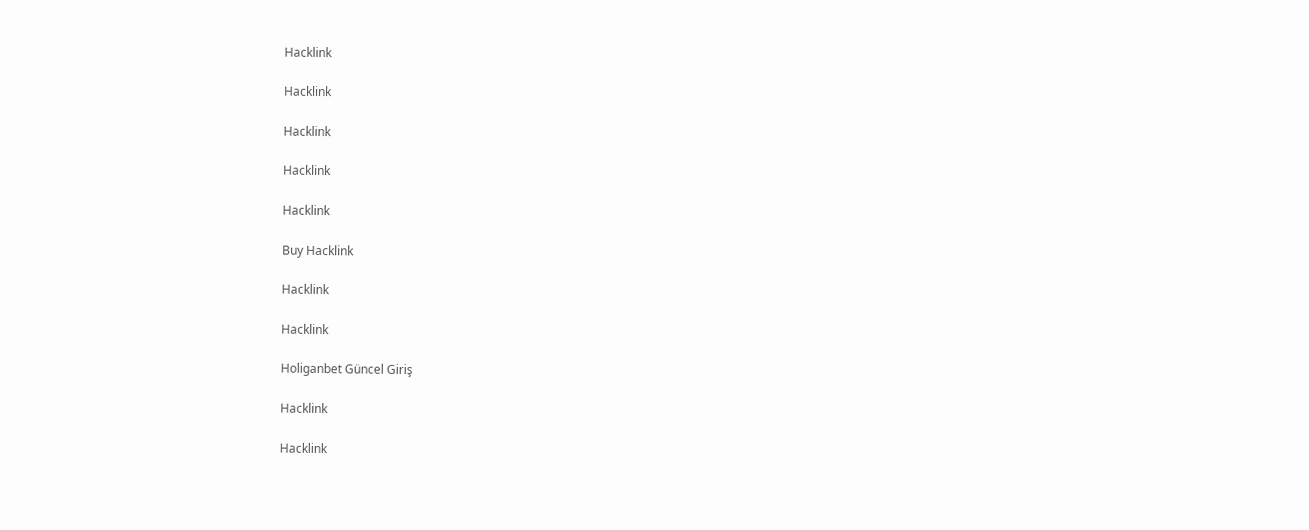Hacklink

Hacklink

Hacklink

Hacklink

Hacklink

Buy Hacklink

Hacklink

Hacklink

Holiganbet Güncel Giriş

Hacklink

Hacklink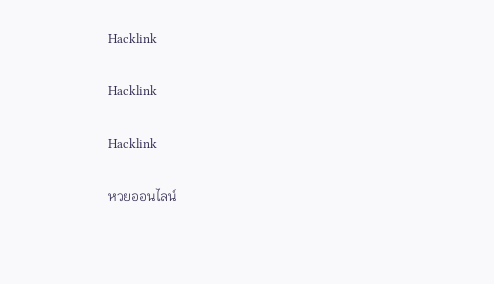Hacklink

Hacklink

Hacklink

หวยออนไลน์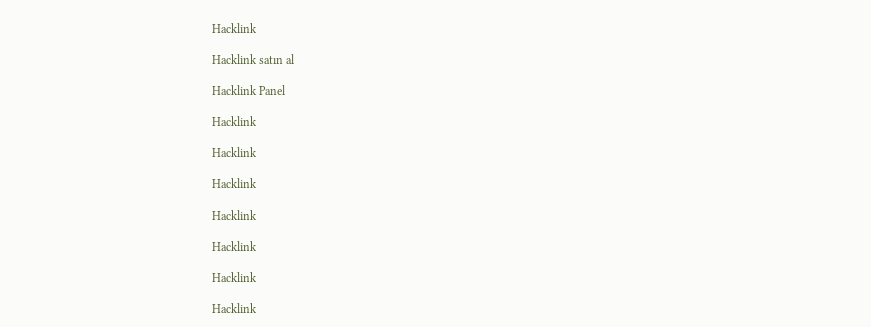Hacklink

Hacklink satın al

Hacklink Panel

Hacklink

Hacklink

Hacklink

Hacklink

Hacklink

Hacklink

Hacklink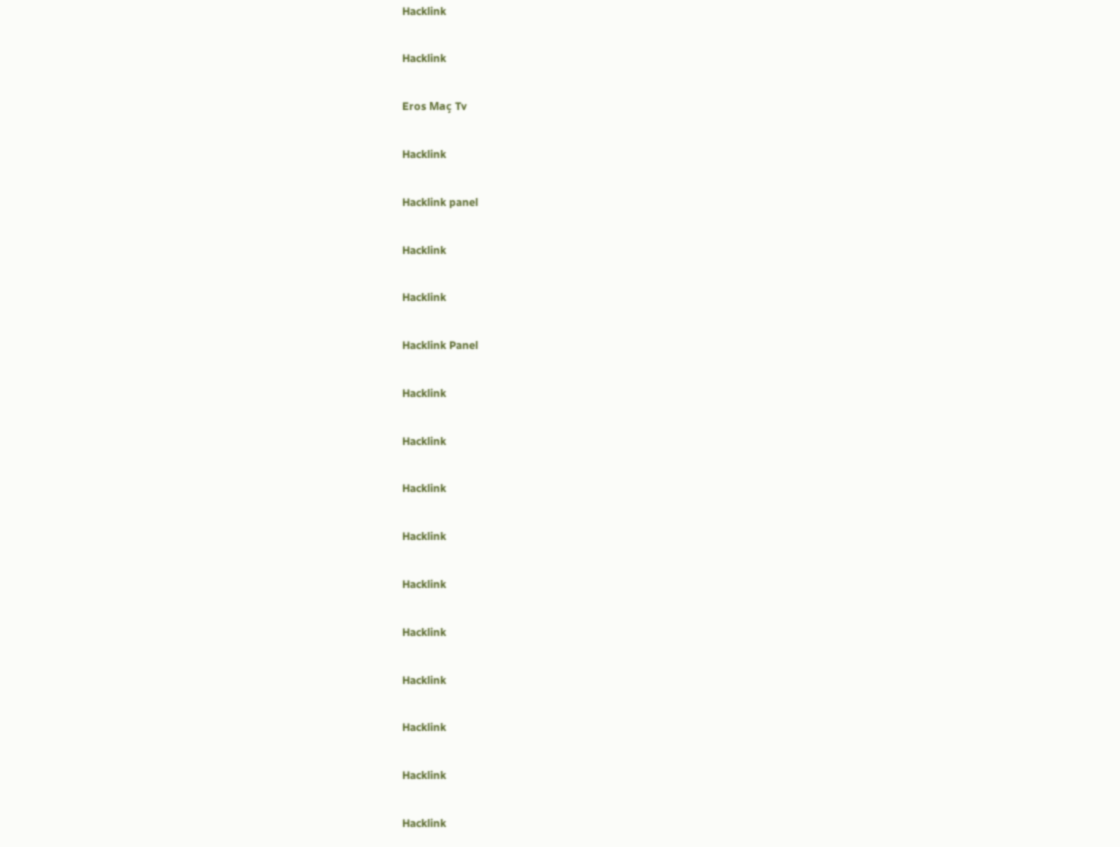Hacklink

Hacklink

Eros Maç Tv

Hacklink

Hacklink panel

Hacklink

Hacklink

Hacklink Panel

Hacklink

Hacklink

Hacklink

Hacklink

Hacklink

Hacklink

Hacklink

Hacklink

Hacklink

Hacklink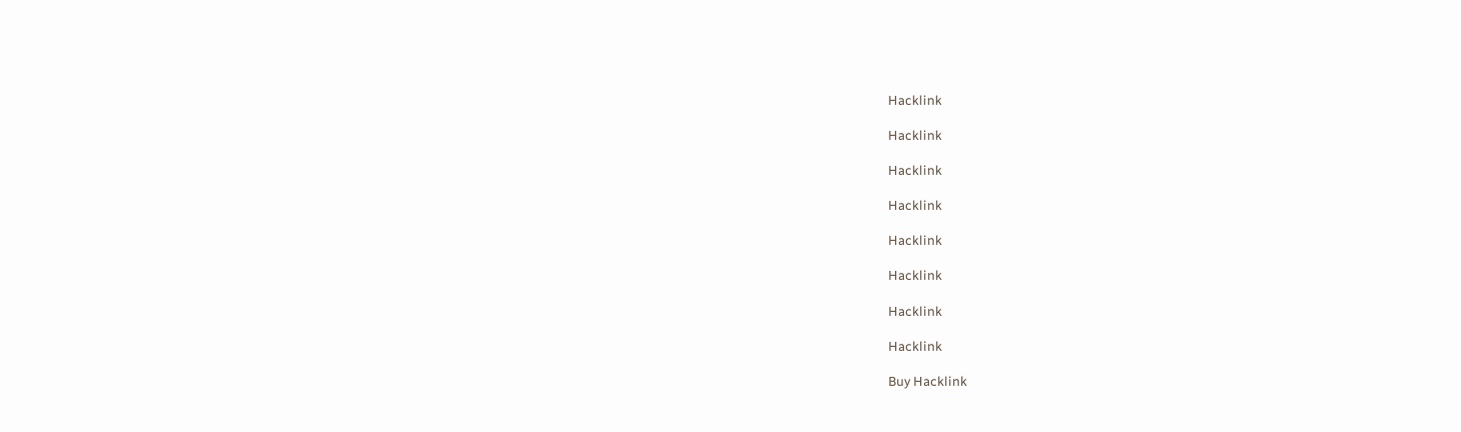Hacklink

Hacklink

Hacklink

Hacklink

Hacklink

Hacklink

Hacklink

Hacklink

Buy Hacklink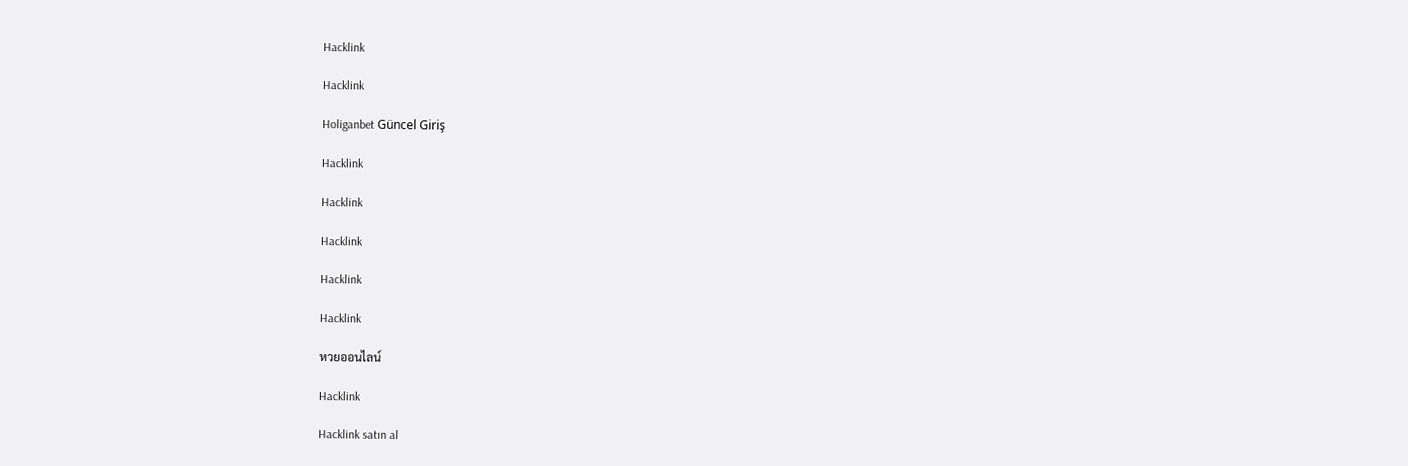Hacklink

Hacklink

Holiganbet Güncel Giriş

Hacklink

Hacklink

Hacklink

Hacklink

Hacklink

หวยออนไลน์

Hacklink

Hacklink satın al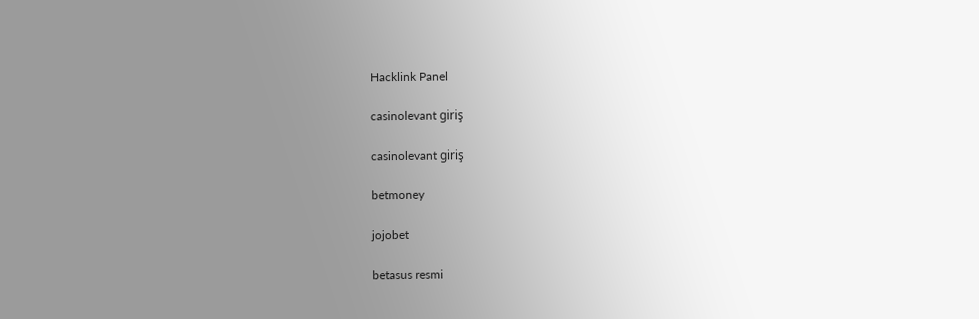Hacklink Panel

casinolevant giriş

casinolevant giriş

betmoney

jojobet

betasus resmi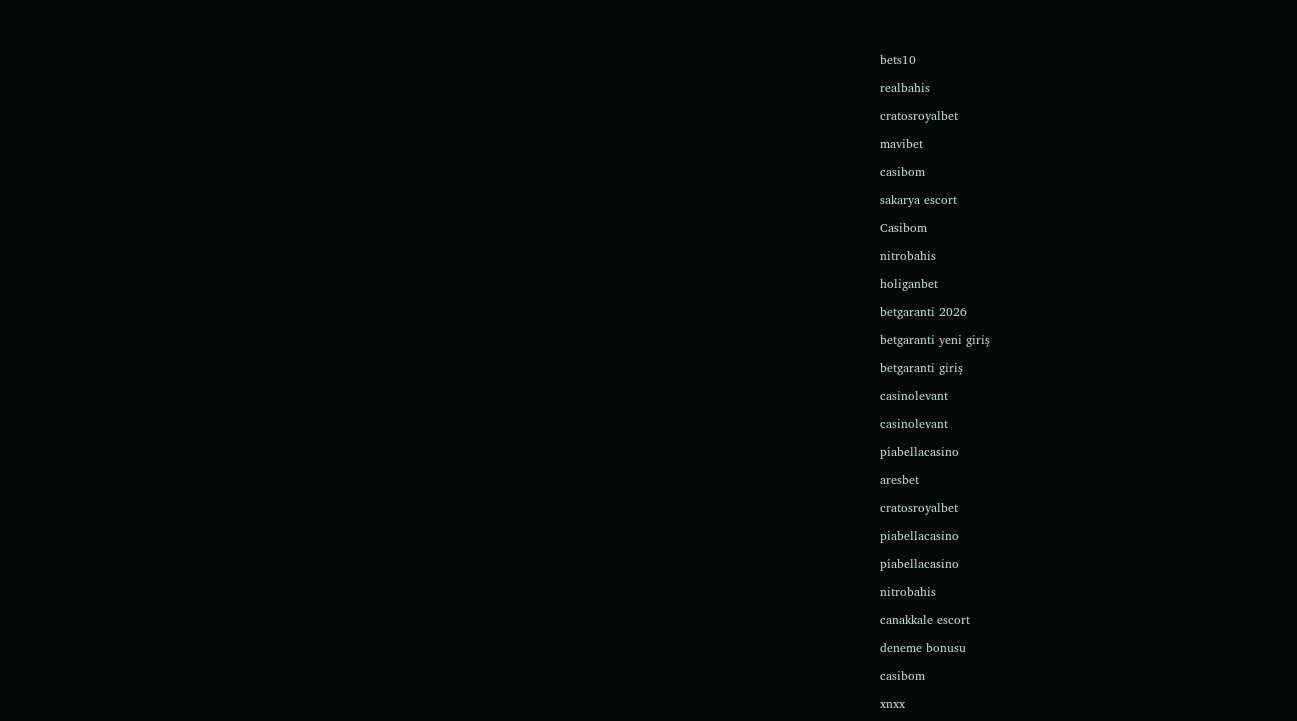bets10

realbahis

cratosroyalbet

mavibet

casibom

sakarya escort

Casibom

nitrobahis

holiganbet

betgaranti 2026

betgaranti yeni giriş

betgaranti giriş

casinolevant

casinolevant

piabellacasino

aresbet

cratosroyalbet

piabellacasino

piabellacasino

nitrobahis

canakkale escort

deneme bonusu

casibom

xnxx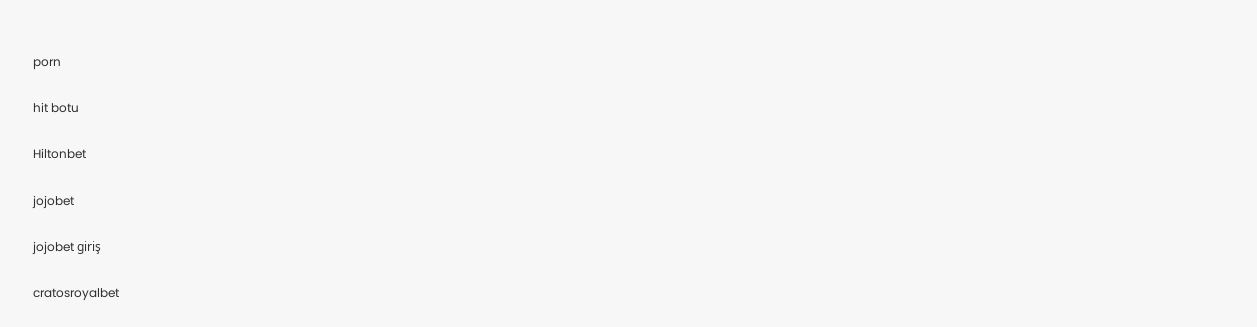porn

hit botu

Hiltonbet

jojobet

jojobet giriş

cratosroyalbet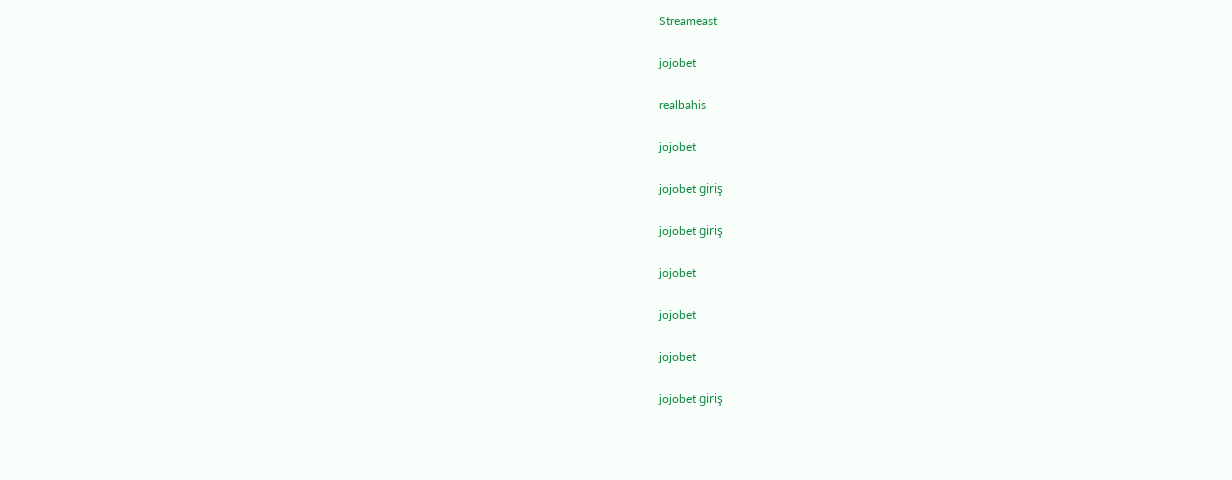Streameast

jojobet

realbahis

jojobet

jojobet giriş

jojobet giriş

jojobet

jojobet

jojobet

jojobet giriş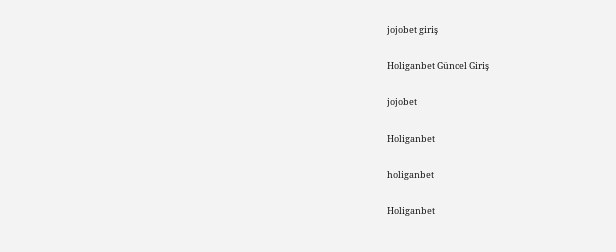jojobet giriş

Holiganbet Güncel Giriş

jojobet

Holiganbet

holiganbet

Holiganbet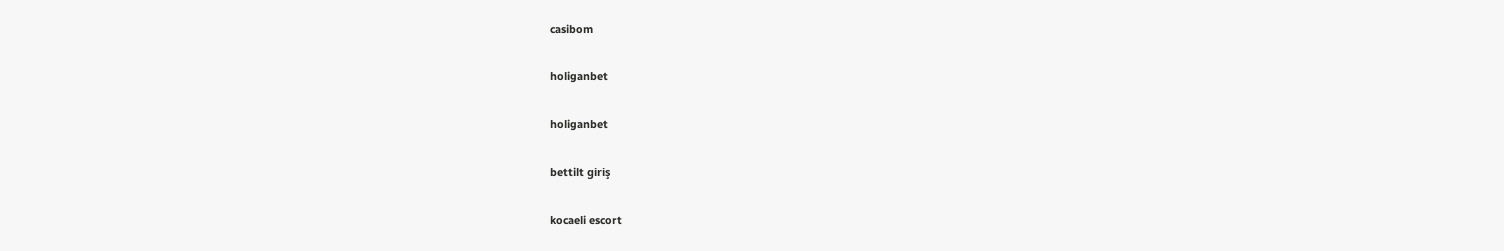casibom

holiganbet

holiganbet

bettilt giriş

kocaeli escort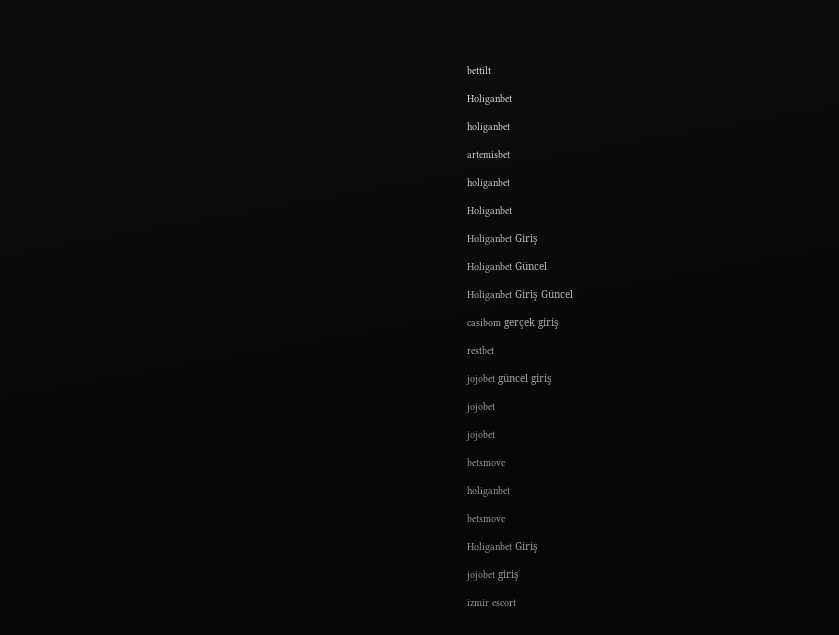bettilt

Holiganbet

holiganbet

artemisbet

holiganbet

Holiganbet

Holiganbet Giriş

Holiganbet Güncel

Holiganbet Giriş Güncel

casibom gerçek giriş

restbet

jojobet güncel giriş

jojobet

jojobet

betsmove

holiganbet

betsmove

Holiganbet Giriş

jojobet giriş

izmir escort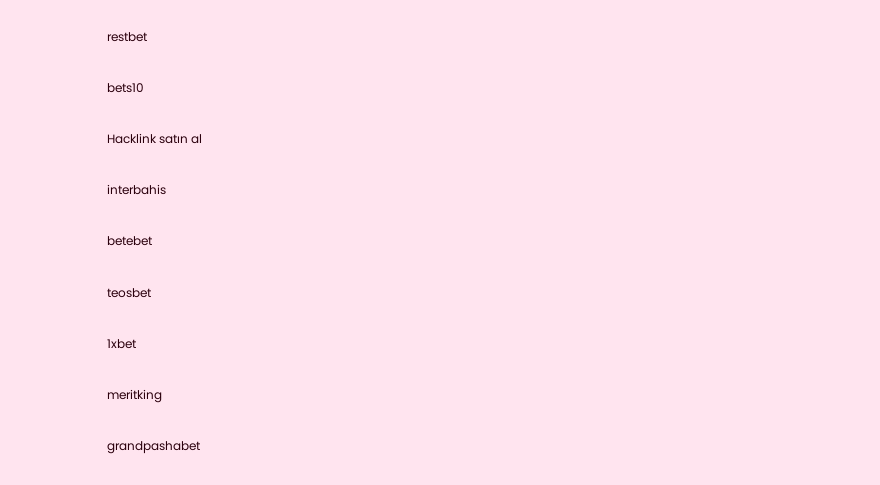restbet

bets10

Hacklink satın al

interbahis

betebet

teosbet

1xbet

meritking

grandpashabet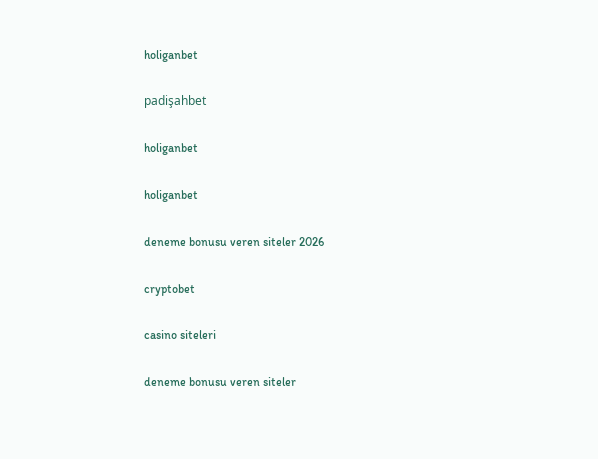holiganbet

padişahbet

holiganbet

holiganbet

deneme bonusu veren siteler 2026

cryptobet

casino siteleri

deneme bonusu veren siteler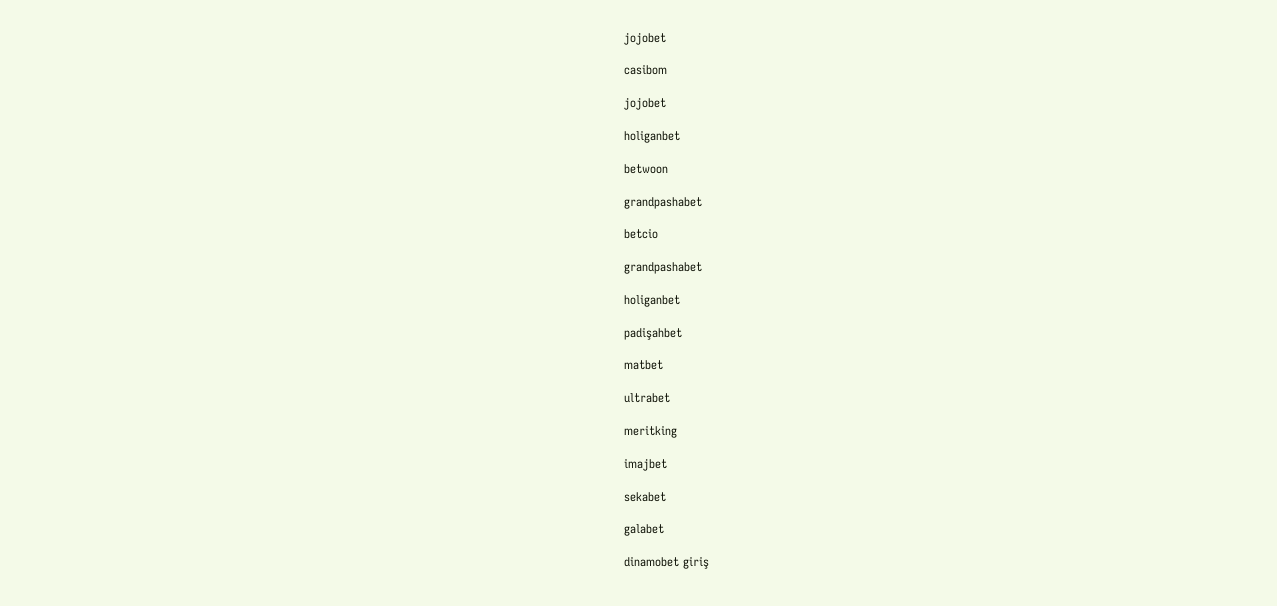jojobet

casibom

jojobet

holiganbet

betwoon

grandpashabet

betcio

grandpashabet

holiganbet

padişahbet

matbet

ultrabet

meritking

imajbet

sekabet

galabet

dinamobet giriş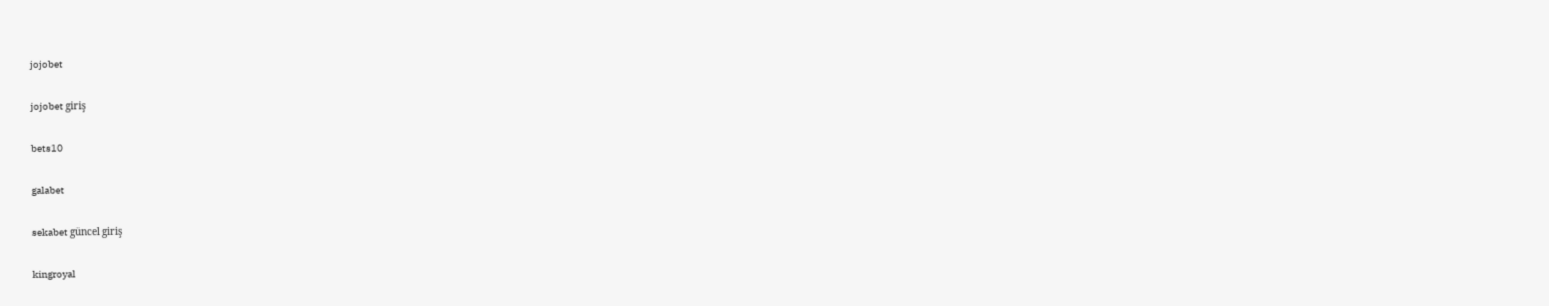jojobet

jojobet giriş

bets10

galabet

sekabet güncel giriş

kingroyal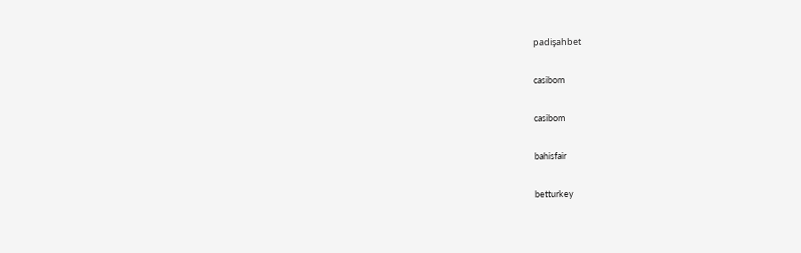padişahbet

casibom

casibom

bahisfair

betturkey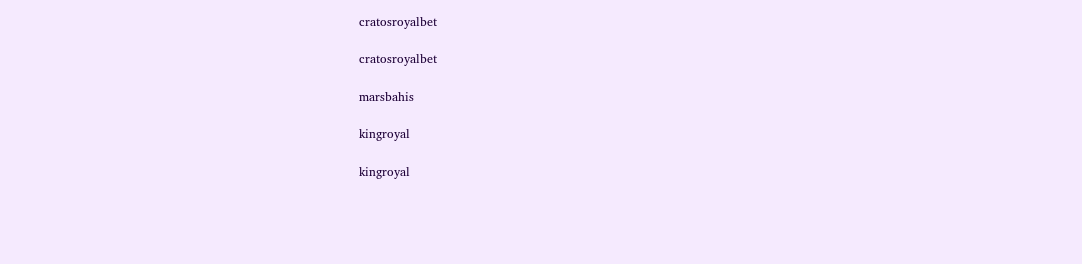cratosroyalbet

cratosroyalbet

marsbahis

kingroyal

kingroyal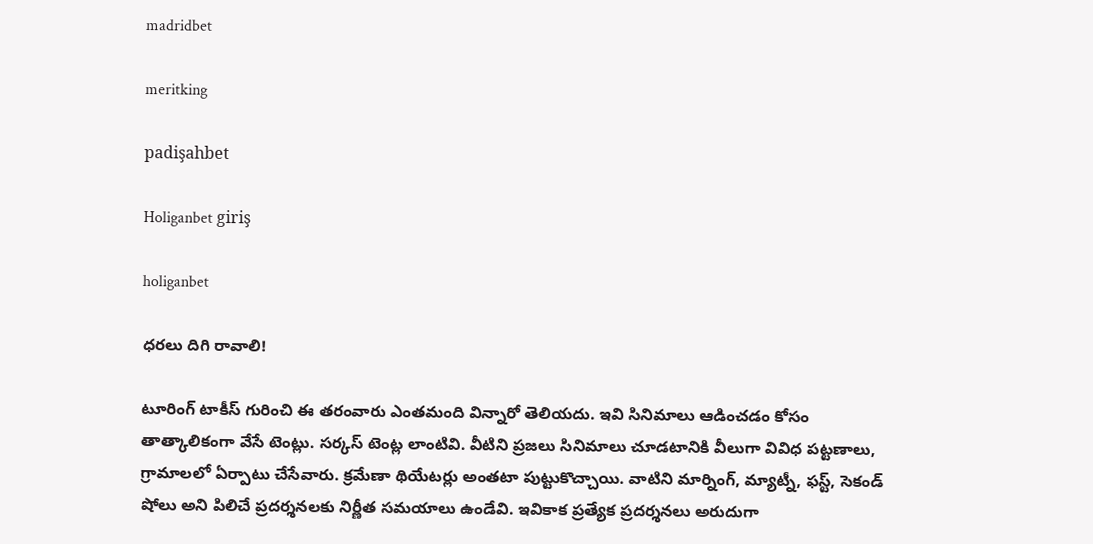madridbet

meritking

padişahbet

Holiganbet giriş

holiganbet

ధరలు దిగి రావాలి!

టూరింగ్ టాకీస్ గురించి ఈ తరంవారు ఎంతమంది విన్నారో తెలియదు. ఇవి సినిమాలు ఆడించడం కోసం తాత్కాలికంగా వేసే టెంట్లు. సర్కస్ టెంట్ల లాంటివి. వీటిని ప్రజలు సినిమాలు చూడటానికి వీలుగా వివిధ పట్టణాలు, గ్రామాలలో ఏర్పాటు చేసేవారు. క్రమేణా థియేటర్లు అంతటా పుట్టుకొచ్చాయి. వాటిని మార్నింగ్, మ్యాట్నీ, ఫస్ట్, సెకండ్ షోలు అని పిలిచే ప్రదర్శనలకు నిర్ణీత సమయాలు ఉండేవి. ఇవికాక ప్రత్యేక ప్రదర్శనలు అరుదుగా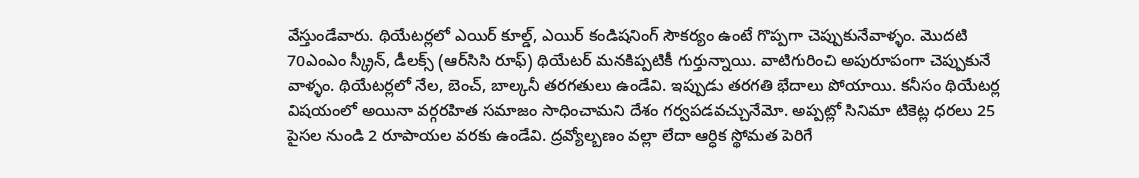వేస్తుండేవారు. థియేటర్లలో ఎయిర్ కూల్డ్, ఎయిర్ కండిషనింగ్ సౌకర్యం ఉంటే గొప్పగా చెప్పుకునేవాళ్ళం. మొదటి 70ఎంఎం స్క్రీన్, డీలక్స్ (ఆర్‌సిసి రూఫ్) థియేటర్ మనకిప్పటికీ గుర్తున్నాయి. వాటిగురించి అపురూపంగా చెప్పుకునే వాళ్ళం. థియేటర్లలో నేల, బెంచ్, బాల్కనీ తరగతులు ఉండేవి. ఇప్పుడు తరగతి భేదాలు పోయాయి. కనీసం థియేటర్ల విషయంలో అయినా వర్గరహిత సమాజం సాధించామని దేశం గర్వపడవచ్చునేమో. అప్పట్లో సినిమా టికెట్ల ధరలు 25 పైసల నుండి 2 రూపాయల వరకు ఉండేవి. ద్రవ్యోల్బణం వల్లా లేదా ఆర్ధిక స్థోమత పెరిగే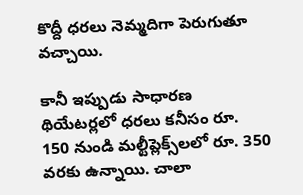కొద్దీ ధరలు నెమ్మదిగా పెరుగుతూ వచ్చాయి.

కానీ ఇప్పుడు సాధారణ థియేటర్లలో ధరలు కనీసం రూ. 150 నుండి మల్టీప్లెక్స్‌లలో రూ. 350 వరకు ఉన్నాయి. చాలా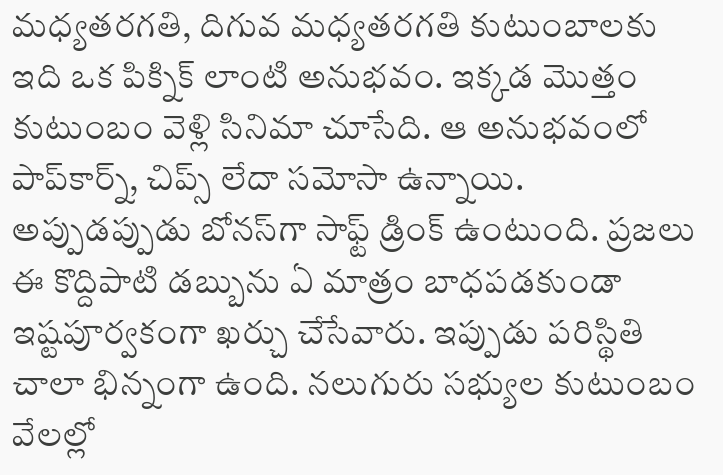మధ్యతరగతి, దిగువ మధ్యతరగతి కుటుంబాలకు ఇది ఒక పిక్నిక్ లాంటి అనుభవం. ఇక్కడ మొత్తం కుటుంబం వెళ్లి సినిమా చూసేది. ఆ అనుభవంలో పాప్‌కార్న్, చిప్స్ లేదా సమోసా ఉన్నాయి. అప్పుడప్పుడు బోనస్‌గా సాఫ్ట్ డ్రింక్ ఉంటుంది. ప్రజలు ఈ కొద్దిపాటి డబ్బును ఏ మాత్రం బాధపడకుండా ఇష్టపూర్వకంగా ఖర్చు చేసేవారు. ఇప్పుడు పరిస్థితి చాలా భిన్నంగా ఉంది. నలుగురు సభ్యుల కుటుంబం వేలల్లో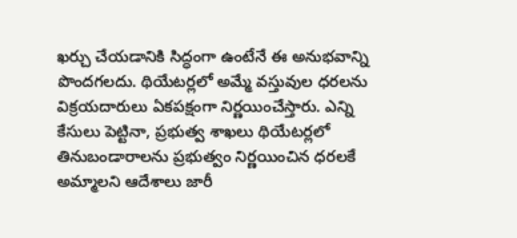ఖర్చు చేయడానికి సిద్ధంగా ఉంటేనే ఈ అనుభవాన్ని పొందగలదు. థియేటర్లలో అమ్మే వస్తువుల ధరలను విక్రయదారులు ఏకపక్షంగా నిర్ణయించేస్తారు. ఎన్ని కేసులు పెట్టినా, ప్రభుత్వ శాఖలు థియేటర్లలో తినుబండారాలను ప్రభుత్వం నిర్ణయించిన ధరలకే అమ్మాలని ఆదేశాలు జారీ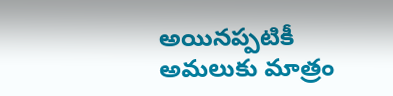అయినప్పటికీ అమలుకు మాత్రం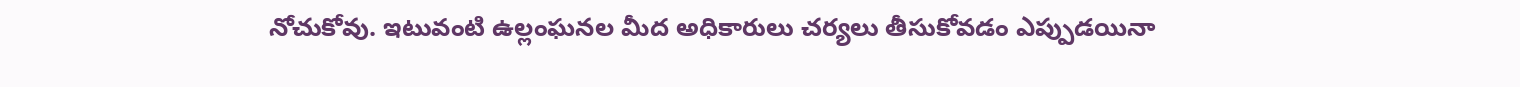నోచుకోవు. ఇటువంటి ఉల్లంఘనల మీద అధికారులు చర్యలు తీసుకోవడం ఎప్పుడయినా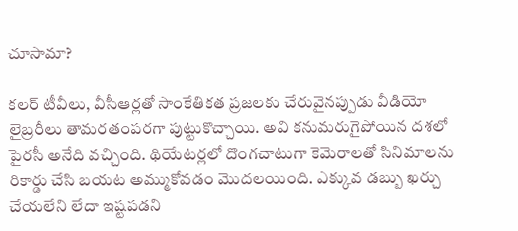చూసామా?

కలర్ టీవీలు, వీసీఆర్లతో సాంకేతికత ప్రజలకు చేరువైనప్పుడు వీడియో లైబ్రరీలు తామరతంపరగా పుట్టుకొచ్చాయి. అవి కనుమరుగైపోయిన దశలో పైరసీ అనేది వచ్చింది. థియేటర్లలో దొంగచాటుగా కెమెరాలతో సినిమాలను రికార్డు చేసి బయట అమ్ముకోవడం మొదలయింది. ఎక్కువ డబ్బు ఖర్చు చేయలేని లేదా ఇష్టపడని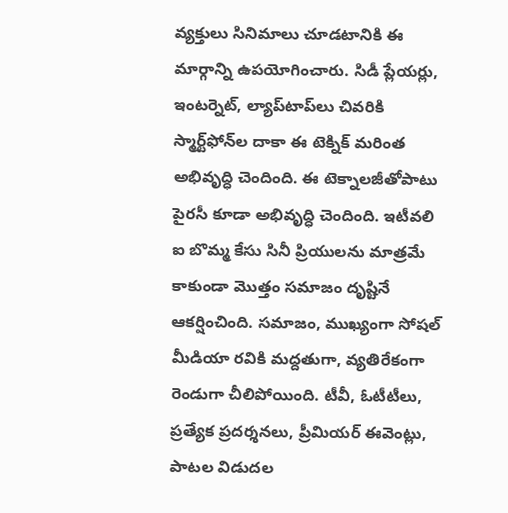వ్యక్తులు సినిమాలు చూడటానికి ఈ మార్గాన్ని ఉపయోగించారు. సిడీ ప్లేయర్లు, ఇంటర్నెట్, ల్యాప్‌టాప్‌లు చివరికి స్మార్ట్‌ఫోన్‌ల దాకా ఈ టెక్నిక్ మరింత అభివృద్ధి చెందింది. ఈ టెక్నాలజీతోపాటు పైరసీ కూడా అభివృద్ధి చెందింది. ఇటీవలి ఐ బొమ్మ కేసు సినీ ప్రియులను మాత్రమే కాకుండా మొత్తం సమాజం దృష్టినే ఆకర్షించింది. సమాజం, ముఖ్యంగా సోషల్ మీడియా రవికి మద్దతుగా, వ్యతిరేకంగా రెండుగా చీలిపోయింది. టీవీ, ఓటీటీలు, ప్రత్యేక ప్రదర్శనలు, ప్రీమియర్ ఈవెంట్లు, పాటల విడుదల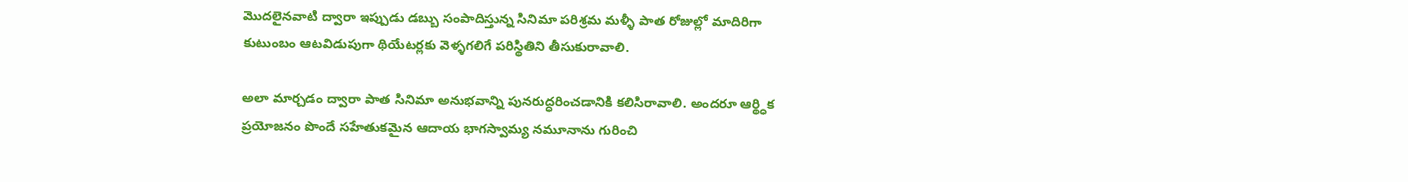మొదలైనవాటి ద్వారా ఇప్పుడు డబ్బు సంపాదిస్తున్న సినిమా పరిశ్రమ మళ్ళీ పాత రోజుల్లో మాదిరిగా కుటుంబం ఆటవిడుపుగా థియేటర్లకు వెళ్ళగలిగే పరిస్థితిని తీసుకురావాలి.

అలా మార్చడం ద్వారా పాత సినిమా అనుభవాన్ని పునరుద్ధరించడానికి కలిసిరావాలి. అందరూ ఆర్థ్ధిక ప్రయోజనం పొందే సహేతుకమైన ఆదాయ భాగస్వామ్య నమూనాను గురించి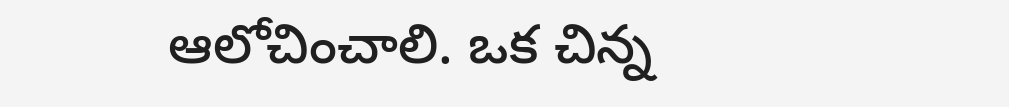ఆలోచించాలి. ఒక చిన్న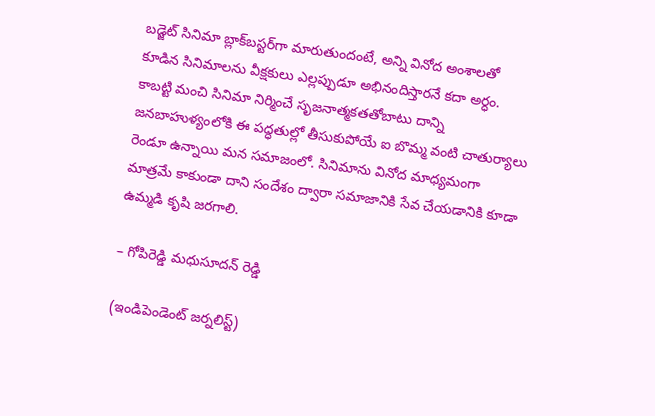బడ్జెట్ సినిమా బ్లాక్‌బస్టర్‌గా మారుతుందంటే, అన్ని వినోద అంశాలతో కూడిన సినిమాలను వీక్షకులు ఎల్లప్పుడూ అభినందిస్తారనే కదా అర్ధం. కాబట్టి మంచి సినిమా నిర్మించే సృజనాత్మకతతోబాటు దాన్ని జనబాహుళ్యంలోకి ఈ పద్ధతుల్లో తీసుకుపోయే ఐ బొమ్మ వంటి చాతుర్యాలు రెండూ ఉన్నాయి మన సమాజంలో. సినిమాను వినోద మాధ్యమంగా మాత్రమే కాకుండా దాని సందేశం ద్వారా సమాజానికి సేవ చేయడానికి కూడా ఉమ్మడి కృషి జరగాలి.

– గోపిరెడ్డి మధుసూదన్ రెడ్డి

(ఇండిపెండెంట్ జర్నలిస్ట్)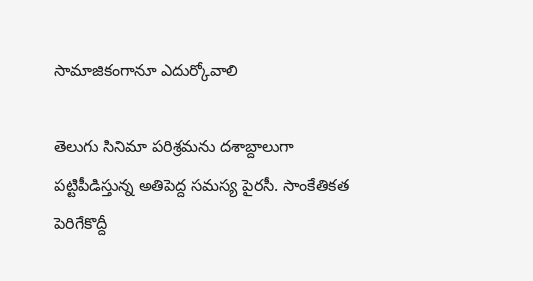సామాజికంగానూ ఎదుర్కోవాలి

తెలుగు సినిమా పరిశ్రమను దశాబ్దాలుగా పట్టిపీడిస్తున్న అతిపెద్ద సమస్య పైరసీ. సాంకేతికత పెరిగేకొద్దీ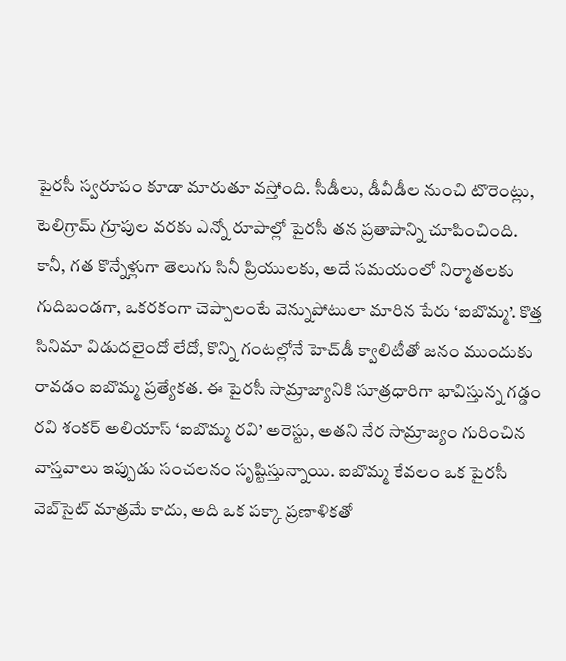పైరసీ స్వరూపం కూడా మారుతూ వస్తోంది. సీడీలు, డీవీడీల నుంచి టొరెంట్లు, టెలిగ్రామ్ గ్రూపుల వరకు ఎన్నో రూపాల్లో పైరసీ తన ప్రతాపాన్ని చూపించింది. కానీ, గత కొన్నేళ్లుగా తెలుగు సినీ ప్రియులకు, అదే సమయంలో నిర్మాతలకు గుదిబండగా, ఒకరకంగా చెప్పాలంటే వెన్నుపోటులా మారిన పేరు ‘ఐబొమ్మ’. కొత్త సినిమా విడుదలైందో లేదో, కొన్ని గంటల్లోనే హెచ్‌డీ క్వాలిటీతో జనం ముందుకు రావడం ఐబొమ్మ ప్రత్యేకత. ఈ పైరసీ సామ్రాజ్యానికి సూత్రధారిగా భావిస్తున్న గడ్డం రవి శంకర్ అలియాస్ ‘ఐబొమ్మ రవి’ అరెస్టు, అతని నేర సామ్రాజ్యం గురించిన వాస్తవాలు ఇప్పుడు సంచలనం సృష్టిస్తున్నాయి. ఐబొమ్మ కేవలం ఒక పైరసీ వెబ్‌సైట్ మాత్రమే కాదు, అది ఒక పక్కా ప్రణాళికతో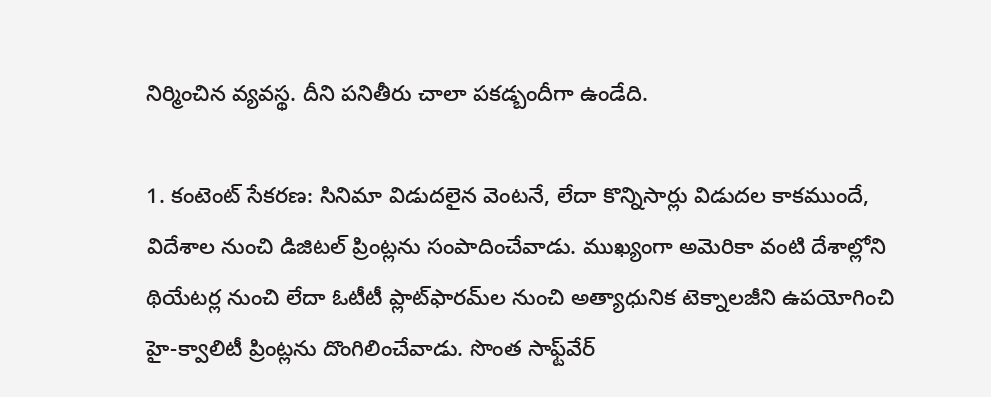నిర్మించిన వ్యవస్థ. దీని పనితీరు చాలా పకడ్బందీగా ఉండేది.

1. కంటెంట్ సేకరణ: సినిమా విడుదలైన వెంటనే, లేదా కొన్నిసార్లు విడుదల కాకముందే, విదేశాల నుంచి డిజిటల్ ప్రింట్లను సంపాదించేవాడు. ముఖ్యంగా అమెరికా వంటి దేశాల్లోని థియేటర్ల నుంచి లేదా ఓటీటీ ప్లాట్‌ఫారమ్‌ల నుంచి అత్యాధునిక టెక్నాలజీని ఉపయోగించి హై-క్వాలిటీ ప్రింట్లను దొంగిలించేవాడు. సొంత సాఫ్ట్‌వేర్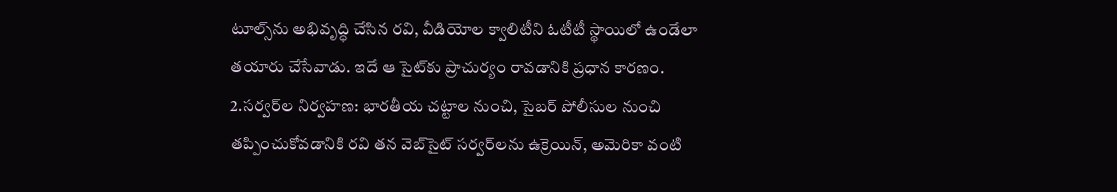టూల్స్‌ను అభివృద్ధి చేసిన రవి, వీడియోల క్వాలిటీని ఓటీటీ స్థాయిలో ఉండేలా తయారు చేసేవాడు. ఇదే ఆ సైట్‌కు ప్రాచుర్యం రావడానికి ప్రధాన కారణం. 2.సర్వర్‌ల నిర్వహణ: భారతీయ చట్టాల నుంచి, సైబర్ పోలీసుల నుంచి తప్పించుకోవడానికి రవి తన వెబ్‌సైట్ సర్వర్‌లను ఉక్రెయిన్, అమెరికా వంటి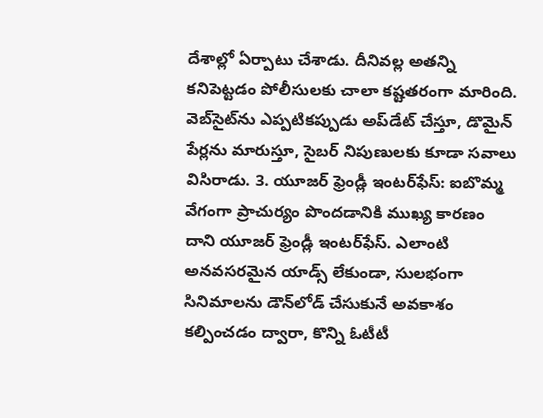దేశాల్లో ఏర్పాటు చేశాడు. దీనివల్ల అతన్ని కనిపెట్టడం పోలీసులకు చాలా కష్టతరంగా మారింది. వెబ్‌సైట్‌ను ఎప్పటికప్పుడు అప్‌డేట్ చేస్తూ, డొమైన్ పేర్లను మారుస్తూ, సైబర్ నిపుణులకు కూడా సవాలు విసిరాడు. 3. యూజర్ ఫ్రెండ్లీ ఇంటర్‌ఫేస్: ఐబొమ్మ వేగంగా ప్రాచుర్యం పొందడానికి ముఖ్య కారణం దాని యూజర్ ఫ్రెండ్లీ ఇంటర్‌ఫేస్. ఎలాంటి అనవసరమైన యాడ్స్ లేకుండా, సులభంగా సినిమాలను డౌన్‌లోడ్ చేసుకునే అవకాశం కల్పించడం ద్వారా, కొన్ని ఓటీటీ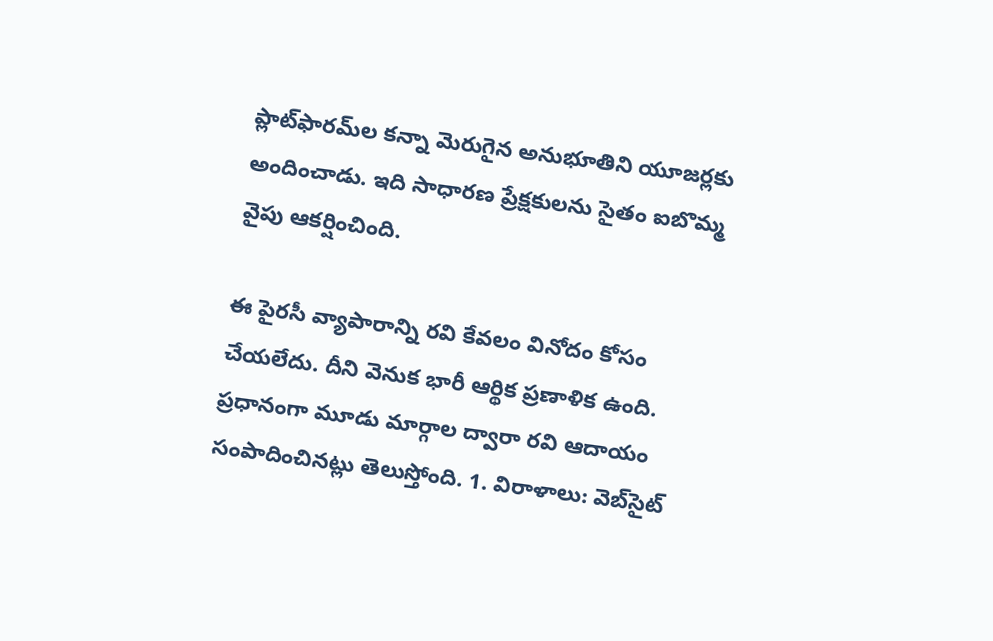ప్లాట్‌ఫారమ్‌ల కన్నా మెరుగైన అనుభూతిని యూజర్లకు అందించాడు. ఇది సాధారణ ప్రేక్షకులను సైతం ఐబొమ్మ వైపు ఆకర్షించింది.

ఈ పైరసీ వ్యాపారాన్ని రవి కేవలం వినోదం కోసం చేయలేదు. దీని వెనుక భారీ ఆర్థిక ప్రణాళిక ఉంది. ప్రధానంగా మూడు మార్గాల ద్వారా రవి ఆదాయం సంపాదించినట్లు తెలుస్తోంది. 1. విరాళాలు: వెబ్‌సైట్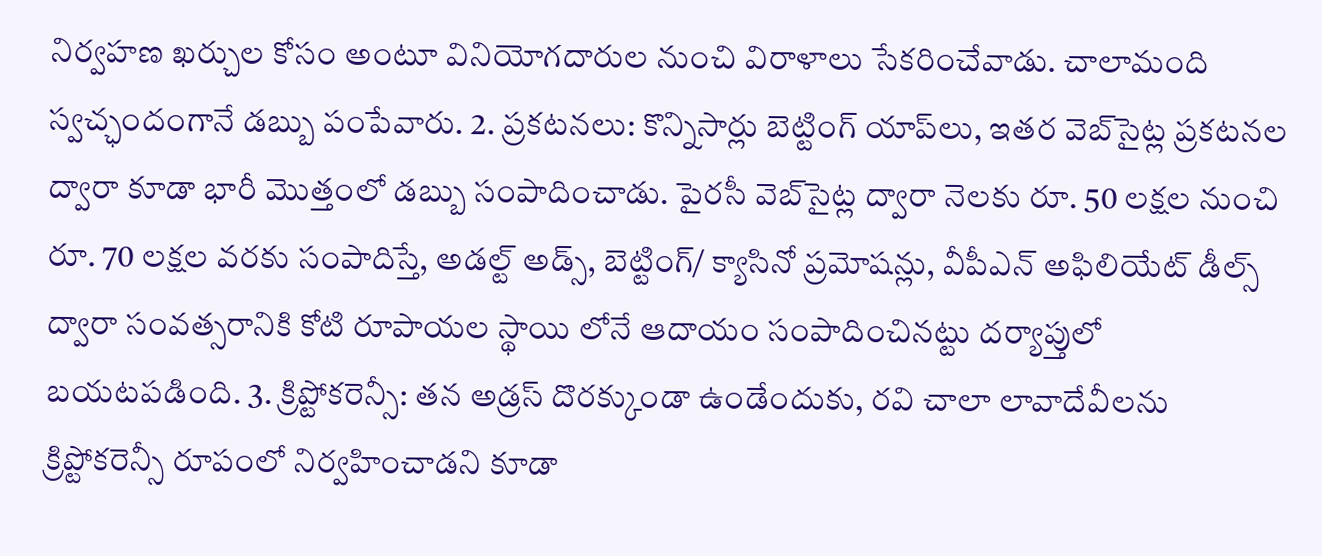నిర్వహణ ఖర్చుల కోసం అంటూ వినియోగదారుల నుంచి విరాళాలు సేకరించేవాడు. చాలామంది స్వచ్ఛందంగానే డబ్బు పంపేవారు. 2. ప్రకటనలు: కొన్నిసార్లు బెట్టింగ్ యాప్‌లు, ఇతర వెబ్‌సైట్ల ప్రకటనల ద్వారా కూడా భారీ మొత్తంలో డబ్బు సంపాదించాడు. పైరసీ వెబ్‌సైట్ల ద్వారా నెలకు రూ. 50 లక్షల నుంచి రూ. 70 లక్షల వరకు సంపాదిస్తే, అడల్ట్ అడ్స్, బెట్టింగ్/ క్యాసినో ప్రమోషన్లు, వీపీఎన్ అఫిలియేట్ డీల్స్ ద్వారా సంవత్సరానికి కోటి రూపాయల స్థాయి లోనే ఆదాయం సంపాదించినట్టు దర్యాప్తులో బయటపడింది. 3. క్రిప్టోకరెన్సీ: తన అడ్రస్ దొరక్కుండా ఉండేందుకు, రవి చాలా లావాదేవీలను క్రిప్టోకరెన్సీ రూపంలో నిర్వహించాడని కూడా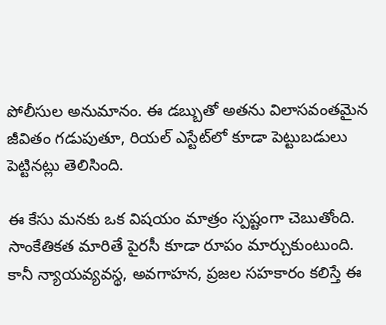పోలీసుల అనుమానం. ఈ డబ్బుతో అతను విలాసవంతమైన జీవితం గడుపుతూ, రియల్ ఎస్టేట్‌లో కూడా పెట్టుబడులు పెట్టినట్లు తెలిసింది.

ఈ కేసు మనకు ఒక విషయం మాత్రం స్పష్టంగా చెబుతోంది. సాంకేతికత మారితే పైరసీ కూడా రూపం మార్చుకుంటుంది. కానీ న్యాయవ్యవస్థ, అవగాహన, ప్రజల సహకారం కలిస్తే ఈ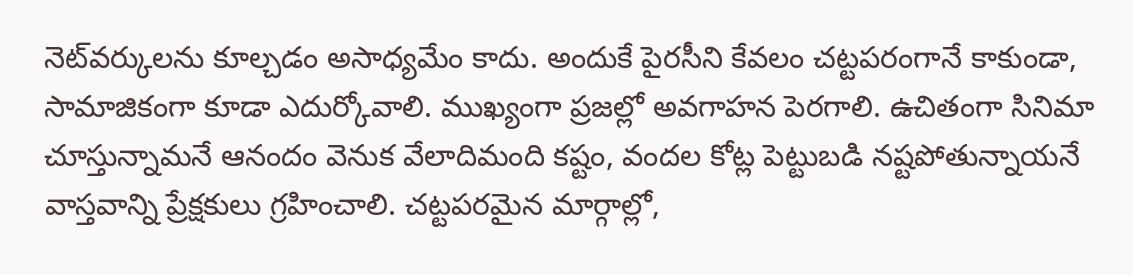నెట్‌వర్కులను కూల్చడం అసాధ్యమేం కాదు. అందుకే పైరసీని కేవలం చట్టపరంగానే కాకుండా, సామాజికంగా కూడా ఎదుర్కోవాలి. ముఖ్యంగా ప్రజల్లో అవగాహన పెరగాలి. ఉచితంగా సినిమా చూస్తున్నామనే ఆనందం వెనుక వేలాదిమంది కష్టం, వందల కోట్ల పెట్టుబడి నష్టపోతున్నాయనే వాస్తవాన్ని ప్రేక్షకులు గ్రహించాలి. చట్టపరమైన మార్గాల్లో,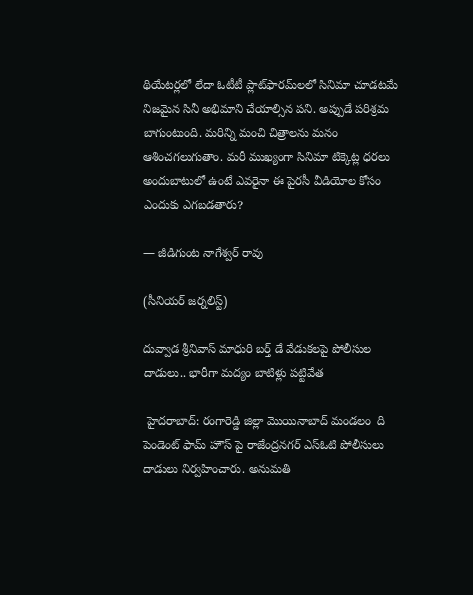థియేటర్లలో లేదా ఓటీటీ ప్లాట్‌ఫారమ్‌లలో సినిమా చూడటమే నిజమైన సినీ అభిమాని చేయాల్సిన పని. అప్పుడే పరిశ్రమ బాగుంటుంది. మరిన్ని మంచి చిత్రాలను మనం ఆశించగలుగుతాం. మరీ ముఖ్యంగా సినిమా టిక్కెట్ల ధరలు అందుబాటులో ఉంటే ఎవరైనా ఈ పైరసీ వీడియోల కోసం ఎందుకు ఎగబడతారు?

— జీడిగుంట నాగేశ్వర్ రావు

(సీనియర్ జర్నలిస్ట్)

దువ్వాడ శ్రీనివాస్ మాధురి బర్త్ డే వేడుకలపై పోలీసుల దాడులు.. భారీగా మద్యం బాటిళ్లు పట్టివేత

 హైదరాబాద్: రంగారెడ్డి జిల్లా మొయినాబాద్ మండలం  ది పెండెంట్ ఫామ్ హౌస్ పై రాజేంద్రనగర్ ఎస్ఓటి పోలీసులు దాడులు నిర్వహించారు. అనుమతి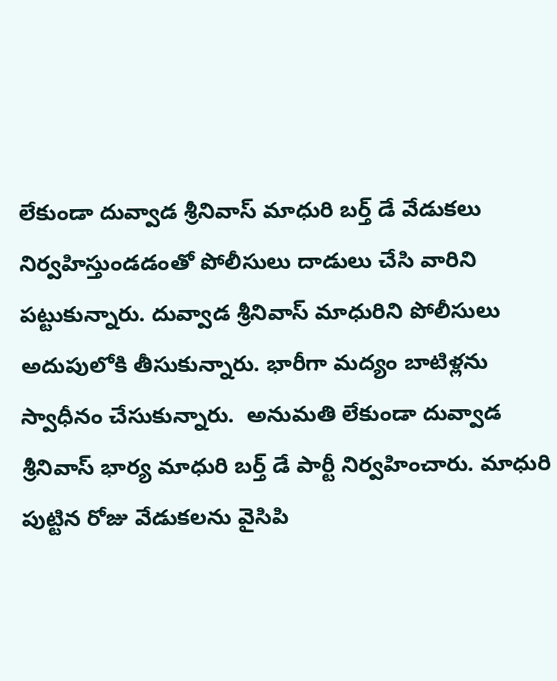లేకుండా దువ్వాడ శ్రీనివాస్ మాధురి బర్త్ డే వేడుకలు  నిర్వహిస్తుండడంతో పోలీసులు దాడులు చేసి వారిని పట్టుకున్నారు. దువ్వాడ శ్రీనివాస్ మాధురిని పోలీసులు అదుపులోకి తీసుకున్నారు. భారీగా మద్యం బాటిళ్లను స్వాధీనం చేసుకున్నారు.  అనుమతి లేకుండా దువ్వాడ శ్రీనివాస్ భార్య మాధురి బర్త్ డే పార్టీ నిర్వహించారు. మాధురి పుట్టిన రోజు వేడుకలను వైసిపి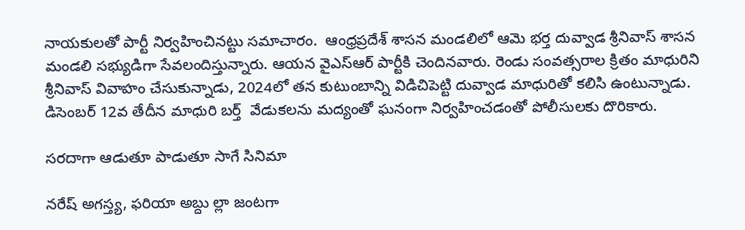నాయకులతో పార్టీ నిర్వహించినట్టు సమాచారం.  ఆంధ్రప్రదేశ్ శాసన మండలిలో ఆమె భర్త దువ్వాడ శ్రీనివాస్ శాసన మండలి సభ్యుడిగా సేవలందిస్తున్నారు. ఆయన వైఎస్ఆర్ పార్టీకి చెందినవారు. రెండు సంవత్సరాల క్రితం మాధురిని శ్రీనివాస్ వివాహం చేసుకున్నాడు, 2024లో తన కుటుంబాన్ని విడిచిపెట్టి దువ్వాడ మాధురితో కలిసి ఉంటున్నాడు. డిసెంబర్ 12వ తేదీన మాధురి బర్త్  వేడుకలను మద్యంతో ఘనంగా నిర్వహించడంతో పోలీసులకు దొరికారు.

సరదాగా ఆడుతూ పాడుతూ సాగే సినిమా

నరేష్ అగస్త్య, ఫరియా అబ్దు ల్లా జంటగా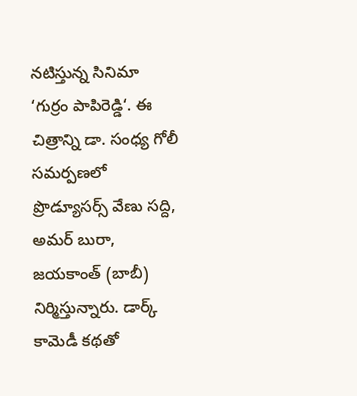నటిస్తున్న సినిమా ‘గుర్రం పాపిరెడ్డి‘. ఈ చిత్రాన్ని డా. సంధ్య గోలీ సమర్పణలో ప్రొడ్యూసర్స్ వేణు సద్ది, అమర్ బురా, జయకాంత్ (బాబీ) నిర్మిస్తున్నారు. డార్క్ కామెడీ కథతో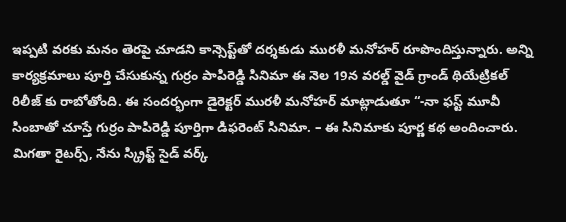ఇప్పటి వరకు మనం తెరపై చూడని కాన్సెప్ట్‌తో దర్శకుడు మురళీ మనోహర్ రూపొందిస్తున్నారు. అన్ని కార్యక్రమాలు పూర్తి చేసుకున్న గుర్రం పాపిరెడ్డి సినిమా ఈ నెల 19న వరల్డ్ వైడ్ గ్రాండ్ థియేట్రికల్ రిలీజ్ కు రాబోతోంది. ఈ సందర్భంగా డైరెక్టర్ మురళీ మనోహర్ మాట్లాడుతూ “-నా ఫస్ట్ మూవీ సింబాతో చూస్తే గుర్రం పాపిరెడ్డి పూర్తిగా డిఫరెంట్ సినిమా. – ఈ సినిమాకు పూర్ణ కథ అందించారు. మిగతా రైటర్స్, నేను స్క్రిప్ట్ సైడ్ వర్క్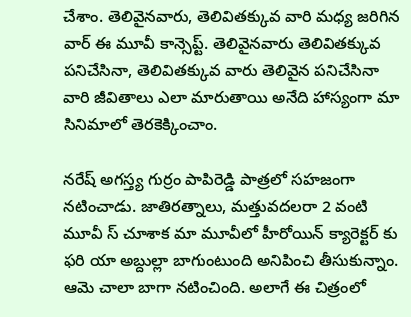చేశాం. తెలివైనవారు, తెలివితక్కువ వారి మధ్య జరిగిన వార్ ఈ మూవీ కాన్సెప్ట్. తెలివైనవారు తెలివితక్కువ పనిచేసినా, తెలివితక్కువ వారు తెలివైన పనిచేసినా వారి జీవితాలు ఎలా మారుతాయి అనేది హాస్యంగా మా సినిమాలో తెరకెక్కించాం.

నరేష్ అగస్త్య గుర్రం పాపిరెడ్డి పాత్రలో సహజంగా నటించాడు. జాతిరత్నాలు, మత్తువదలరా 2 వంటి మూవీ స్ చూశాక మా మూవీలో హీరోయిన్ క్యారెక్టర్ కు ఫరి యా అబ్దుల్లా బాగుంటుంది అనిపించి తీసుకున్నాం. ఆమె చాలా బాగా నటించింది. అలాగే ఈ చిత్రంలో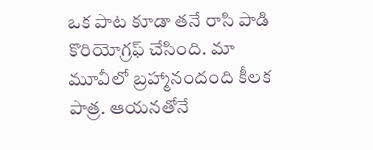ఒక పాట కూడా తనే రాసి పాడి కొరియోగ్రఫ్ చేసింది. మా మూవీలో బ్రహ్మానందంది కీలక పాత్ర. ఆయనతోనే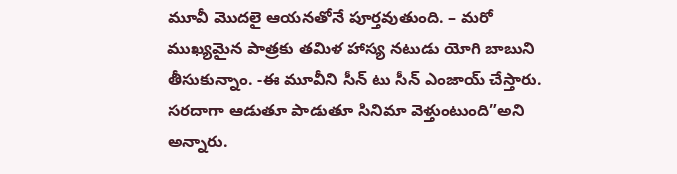మూవీ మొదలై ఆయనతోనే పూర్తవుతుంది. – మరో ముఖ్యమైన పాత్రకు తమిళ హాస్య నటుడు యోగి బాబుని తీసుకున్నాం. -ఈ మూవీని సీన్ టు సీన్ ఎంజాయ్ చేస్తారు. సరదాగా ఆడుతూ పాడుతూ సినిమా వెళ్తుంటుంది”అని అన్నారు.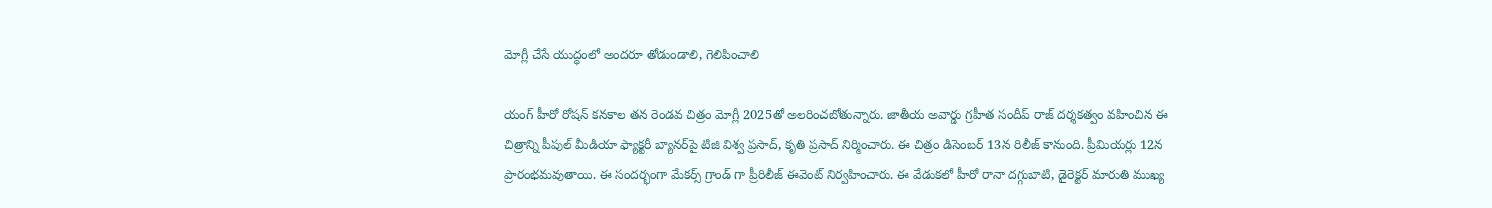మోగ్లీ చేసే యుద్ధంలో అందరూ తోడుండాలి, గెలిపించాలి

యంగ్ హీరో రోషన్ కనకాల తన రెండవ చిత్రం మోగ్లీ 2025తో అలరించబోతున్నారు. జాతీయ అవార్డు గ్రహీత సందీప్ రాజ్ దర్శకత్వం వహించిన ఈ చిత్రాన్ని పీపుల్ మీడియా ఫ్యాక్టరీ బ్యానర్‌పై టిజి విశ్వ ప్రసాద్, కృతి ప్రసాద్ నిర్మించారు. ఈ చిత్రం డిసెంబర్ 13న రిలీజ్ కానుంది. ప్రీమియర్లు 12న ప్రారంభమవుతాయి. ఈ సందర్భంగా మేకర్స్ గ్రాండ్ గా ప్రీరిలీజ్ ఈవెంట్ నిర్వహించారు. ఈ వేడుకలో హీరో రానా దగ్గుబాటి, డైరెక్టర్ మారుతి ముఖ్య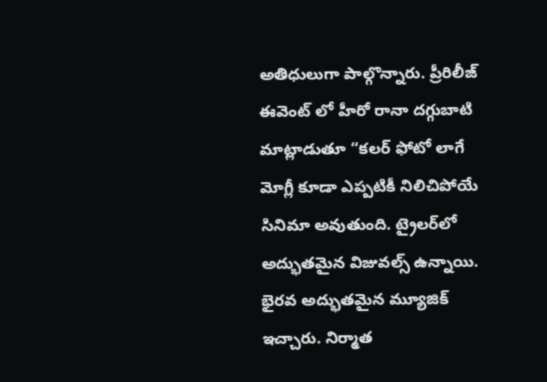అతిధులుగా పాల్గొన్నారు. ప్రీరిలీజ్ ఈవెంట్ లో హీరో రానా దగ్గుబాటి మాట్లాడుతూ “కలర్ ఫోటో లాగే మోగ్లీ కూడా ఎప్పటికీ నిలిచిపోయే సినిమా అవుతుంది. ట్రైలర్‌లో అద్భుతమైన విజువల్స్ ఉన్నాయి. భైరవ అద్భుతమైన మ్యూజిక్ ఇచ్చారు. నిర్మాత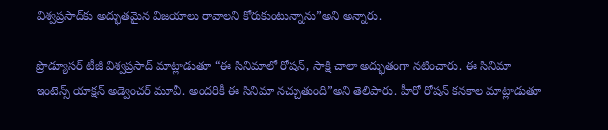విశ్వప్రసాద్‌కు అద్భుతమైన విజయాలు రావాలని కోరుకుంటున్నాను”అని అన్నారు.

ప్రొడ్యూసర్ టీజీ విశ్వప్రసాద్ మాట్లాడుతూ “ఈ సినిమాలో రోషన్, సాక్షి చాలా అద్భుతంగా నటించారు. ఈ సినిమా ఇంటెన్స్ యాక్షన్ అడ్వెంచర్ మూవీ. అందరికీ ఈ సినిమా నచ్చుతుంది”అని తెలిపారు. హీరో రోషన్ కనకాల మాట్లాడుతూ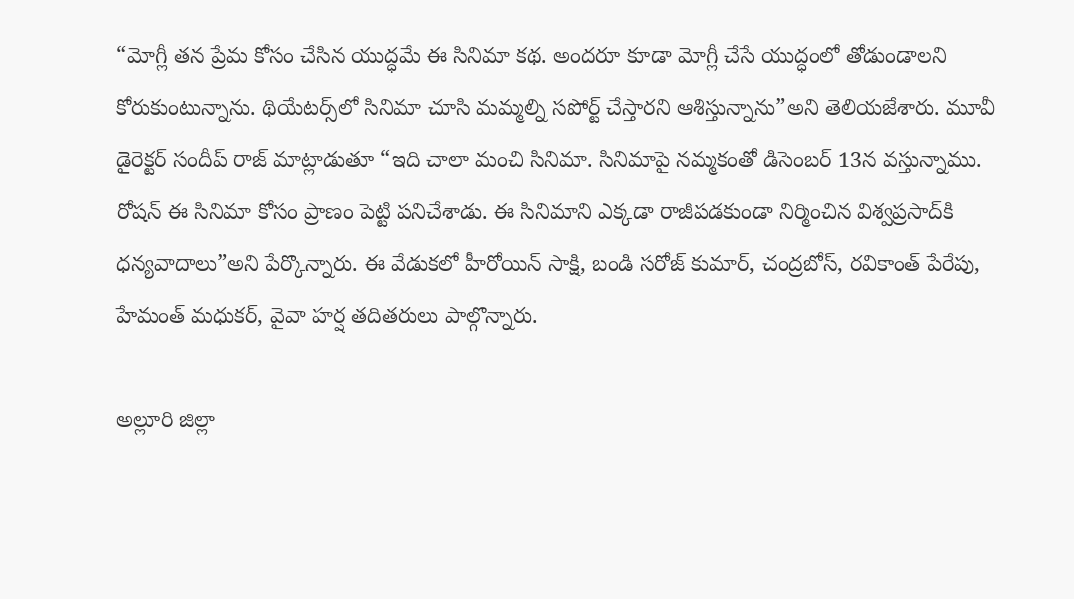“మోగ్లీ తన ప్రేమ కోసం చేసిన యుద్ధమే ఈ సినిమా కథ. అందరూ కూడా మోగ్లీ చేసే యుద్ధంలో తోడుండాలని కోరుకుంటున్నాను. థియేటర్స్‌లో సినిమా చూసి మమ్మల్ని సపోర్ట్ చేస్తారని ఆశిస్తున్నాను”అని తెలియజేశారు. మూవీ డైరెక్టర్ సందీప్ రాజ్ మాట్లాడుతూ “ఇది చాలా మంచి సినిమా. సినిమాపై నమ్మకంతో డిసెంబర్ 13న వస్తున్నాము. రోషన్ ఈ సినిమా కోసం ప్రాణం పెట్టి పనిచేశాడు. ఈ సినిమాని ఎక్కడా రాజీపడకుండా నిర్మించిన విశ్వప్రసాద్‌కి ధన్యవాదాలు”అని పేర్కొన్నారు. ఈ వేడుకలో హీరోయిన్ సాక్షి, బండి సరోజ్ కుమార్, చంద్రబోస్, రవికాంత్ పేరేపు, హేమంత్ మధుకర్, వైవా హర్ష తదితరులు పాల్గొన్నారు.

అల్లూరి జిల్లా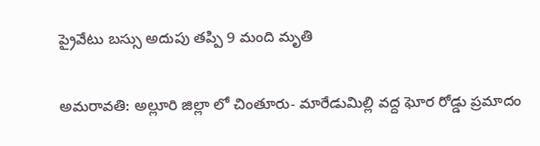ప్రైవేటు బస్సు అదుపు తప్పి 9 మంది మృతి

అమరావతి: అల్లూరి జిల్లా లో చింతూరు- మారేడుమిల్లి వద్ద ఘోర రోడ్డు ప్రమాదం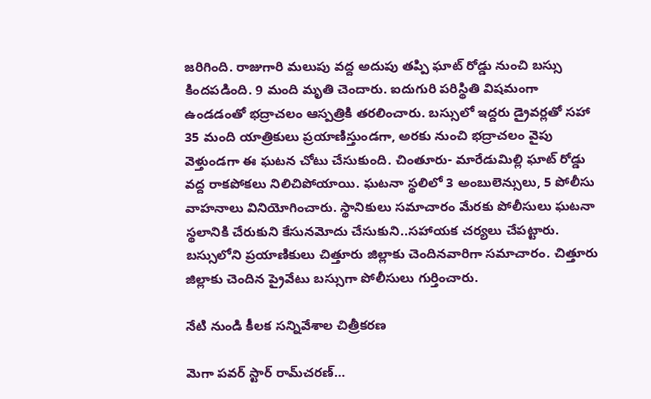జరిగింది. రాజుగారి మలుపు వద్ద అదుపు తప్పి ఘాట్ రోడ్డు నుంచి బస్సు కిందపడింది. 9 మంది మృతి చెందారు. ఐదుగురి పరిస్థితి విషమంగా ఉండడంతో భద్రాచలం ఆస్పత్రికి తరలించారు. బస్సులో ఇద్దరు డ్రైవర్లతో సహా 35 మంది యాత్రికులు ప్రయాణిస్తుండగా, అరకు నుంచి భద్రాచలం వైపు వెళ్తుండగా ఈ ఘటన చోటు చేసుకుంది. చింతూరు- మారేడుమిల్లి ఘాట్ రోడ్డు వద్ద రాకపోకలు నిలిచిపోయాయి. ఘటనా స్థలిలో 3 అంబులెన్సులు, 5 పోలీసు వాహనాలు వినియోగించారు. స్థానికులు సమాచారం మేరకు పోలీసులు ఘటనా స్థలానికి చేరుకుని కేసునమోదు చేసుకుని..సహాయక చర్యలు చేపట్టారు. బస్సులోని ప్రయాణికులు చిత్తూరు జిల్లాకు చెందినవారిగా సమాచారం. చిత్తూరు జిల్లాకు చెందిన ప్రైవేటు బస్సుగా పోలీసులు గుర్తించారు.

నేటి నుండి కీలక సన్నివేశాల చిత్రీకరణ

మెగా పవర్ స్టార్ రామ్‌చరణ్…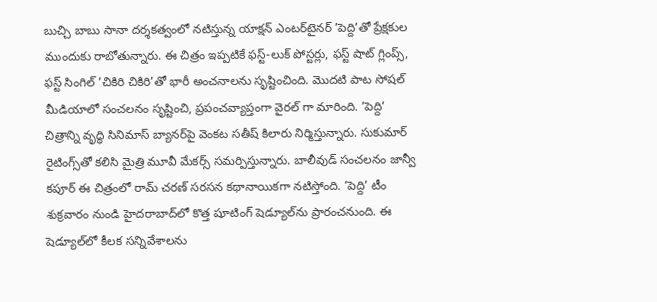బుచ్చి బాబు సానా దర్శకత్వంలో నటిస్తున్న యాక్షన్ ఎంటర్‌టైనర్ ’పెద్ది’తో ప్రేక్షకుల ముందుకు రాబోతున్నారు. ఈ చిత్రం ఇప్పటికే ఫస్ట్-లుక్ పోస్టర్లు, ఫస్ట్ షాట్ గ్లింప్స్, ఫస్ట్ సింగిల్ ’చికిరి చికిరి’తో భారీ అంచనాలను సృష్టించింది. మొదటి పాట సోషల్ మీడియాలో సంచలనం సృష్టించి, ప్రపంచవ్యాప్తంగా వైరల్ గా మారింది. ’పెద్ది’ చిత్రాన్ని వృద్ధి సినిమాస్ బ్యానర్‌పై వెంకట సతీష్ కిలారు నిర్మిస్తున్నారు. సుకుమార్ రైటింగ్స్‌తో కలిసి మైత్రి మూవీ మేకర్స్ సమర్పిస్తున్నారు. బాలీవుడ్ సంచలనం జాన్వీ కపూర్ ఈ చిత్రంలో రామ్ చరణ్ సరసన కథానాయికగా నటిస్తోంది. ’పెద్ది’ టీం శుక్రవారం నుండి హైదరాబాద్‌లో కొత్త షూటింగ్ షెడ్యూల్‌ను ప్రారంచనుంది. ఈ షెడ్యూల్‌లో కీలక సన్నివేశాలను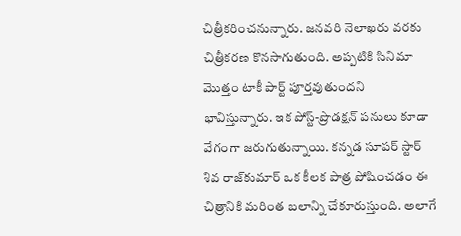చిత్రీకరించనున్నారు. జనవరి నెలాఖరు వరకు చిత్రీకరణ కొనసాగుతుంది. అప్పటికి సినిమా మొత్తం టాకీ పార్ట్ పూర్తవుతుందని భావిస్తున్నారు. ఇక పోస్ట్-ప్రొడక్షన్ పనులు కూడా వేగంగా జరుగుతున్నాయి. కన్నడ సూపర్ స్టార్ శివ రాజ్‌కుమార్ ఒక కీలక పాత్ర పోషించడం ఈ చిత్రానికి మరింత బలాన్ని చేకూరుస్తుంది. అలాగే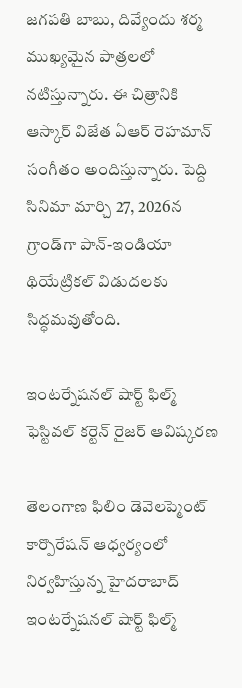జగపతి బాబు, దివ్యేందు శర్మ ముఖ్యమైన పాత్రలలో నటిస్తున్నారు. ఈ చిత్రానికి ఆస్కార్ విజేత ఏఆర్ రెహమాన్ సంగీతం అందిస్తున్నారు. పెద్ది సినిమా మార్చి 27, 2026న గ్రాండ్‌గా పాన్-ఇండియా థియేట్రికల్ విడుదలకు సిద్ధమవుతోంది.

ఇంటర్నేషనల్ షార్ట్ ఫిల్మ్ ఫెస్టివల్ కర్టెన్ రైజర్ ఆవిష్కరణ

తెలంగాణ ఫిలిం డెవెలప్మెంట్ కార్పొరేషన్ ఆధ్వర్యంలో నిర్వహిస్తున్న హైదరాబాద్ ఇంటర్నేషనల్ షార్ట్ ఫిల్మ్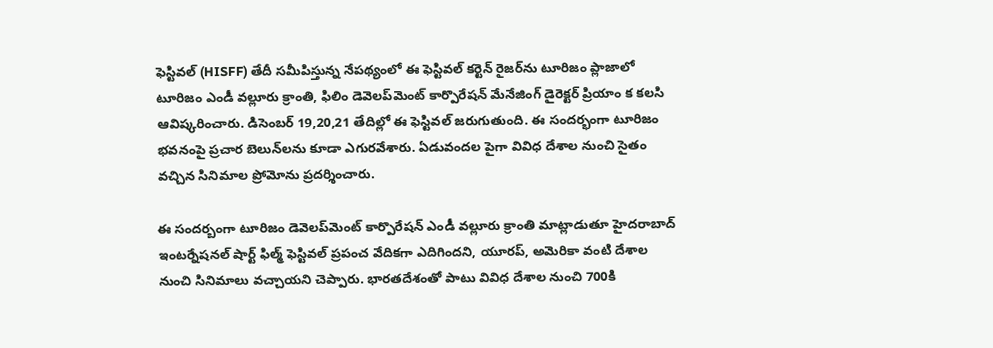ఫెస్టివల్ (HISFF) తేదీ సమీపిస్తున్న నేపథ్యంలో ఈ ఫెస్టివల్ కర్టెన్ రైజర్‌ను టూరిజం ప్లాజాలో టూరిజం ఎండీ వల్లూరు క్రాంతి, ఫిలిం డెవెలప్‌మెంట్ కార్పొరేషన్ మేనేజింగ్ డైరెక్టర్ ప్రియాం క కలసి ఆవిష్కరించారు. డిసెంబర్ 19,20,21 తేదిల్లో ఈ ఫెస్టివల్ జరుగుతుంది. ఈ సందర్భంగా టూరిజం భవనంపై ప్రచార బెలున్‌లను కూడా ఎగురవేశారు. ఏడువందల పైగా వివిధ దేశాల నుంచి సైతం వచ్చిన సినిమాల ప్రోమోను ప్రదర్శించారు.

ఈ సందర్బంగా టూరిజం డెవెలప్‌మెంట్ కార్పొరేషన్ ఎండీ వల్లూరు క్రాంతి మాట్లాడుతూ హైదరాబాద్ ఇంటర్నేషనల్ షార్ట్ ఫిల్మ్ ఫెస్టివల్ ప్రపంచ వేదికగా ఎదిగిందని, యూరప్, అమెరికా వంటి దేశాల నుంచి సినిమాలు వచ్చాయని చెప్పారు. భారతదేశంతో పాటు వివిధ దేశాల నుంచి 700కి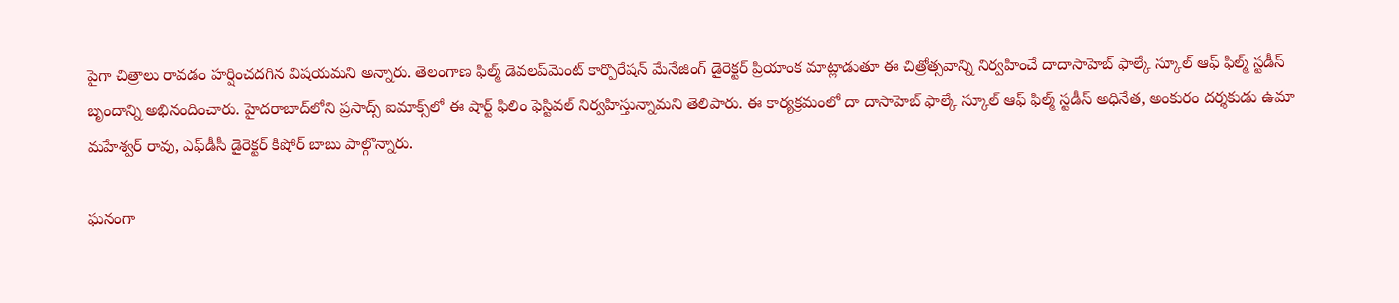పైగా చిత్రాలు రావడం హర్షించదగిన విషయమని అన్నారు. తెలంగాణ ఫిల్మ్ డెవలప్‌మెంట్ కార్పొరేషన్ మేనేజింగ్ డైరెక్టర్ ప్రియాంక మాట్లాడుతూ ఈ చిత్రోత్సవాన్ని నిర్వహించే దాదాసాహెబ్ ఫాల్కే స్కూల్ ఆఫ్ ఫిల్మ్ స్టడీస్ బృందాన్ని అభినందించారు. హైదరాబాద్‌లోని ప్రసాద్స్ ఐమాక్స్‌లో ఈ షార్ట్ ఫిలిం ఫెస్టివల్ నిర్వహిస్తున్నామని తెలిపారు. ఈ కార్యక్రమంలో దా దాసాహెబ్ ఫాల్కే స్కూల్ ఆఫ్ ఫిల్మ్ స్టడీస్ అధినేత, అంకురం దర్శకుడు ఉమా మహేశ్వర్ రావు, ఎఫ్‌డీసీ డైరెక్టర్ కిషోర్ బాబు పాల్గొన్నారు.

ఘనంగా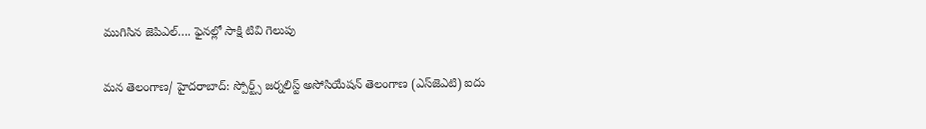ముగిసిన జెపిఎల్…. ఫైనల్లో సాక్షి టివి గెలుపు

మన తెలంగాణ/ హైదరాబాద్: స్పోర్ట్స్ జర్నలిస్ట్ అసోసియేషన్ తెలంగాణ (ఎస్‌జెఎటి) ఐదు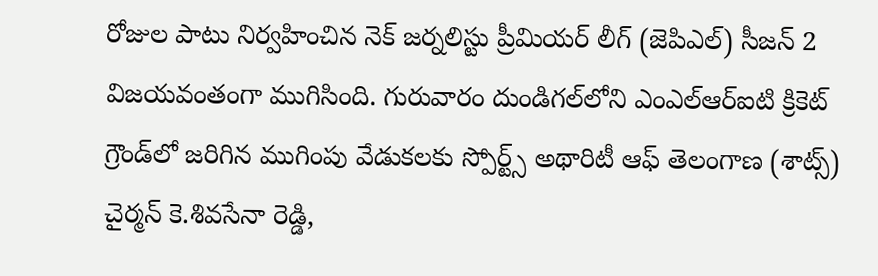రోజుల పాటు నిర్వహించిన నెక్ జర్నలిస్టు ప్రీమియర్ లీగ్ (జెపిఎల్) సీజన్ 2 విజయవంతంగా ముగిసింది. గురువారం దుండిగల్‌లోని ఎంఎల్‌ఆర్‌ఐటి క్రికెట్ గ్రౌండ్‌లో జరిగిన ముగింపు వేడుకలకు స్పోర్ట్స్ అథారిటీ ఆఫ్ తెలంగాణ (శాట్స్) చైర్మన్ కె.శివసేనా రెడ్డి,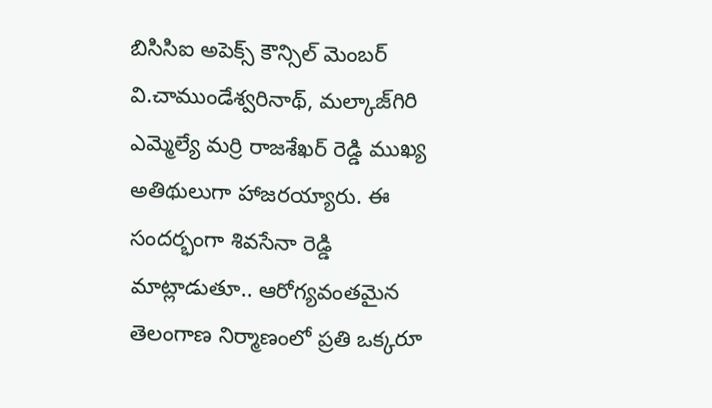బిసిసిఐ అపెక్స్ కౌన్సిల్ మెంబర్ వి.చాముండేశ్వరినాథ్, మల్కాజ్‌గిరి ఎమ్మెల్యే మర్రి రాజశేఖర్ రెడ్డి ముఖ్య అతిథులుగా హాజరయ్యారు. ఈ సందర్భంగా శివసేనా రెడ్డి మాట్లాడుతూ.. ఆరోగ్యవంతమైన తెలంగాణ నిర్మాణంలో ప్రతి ఒక్కరూ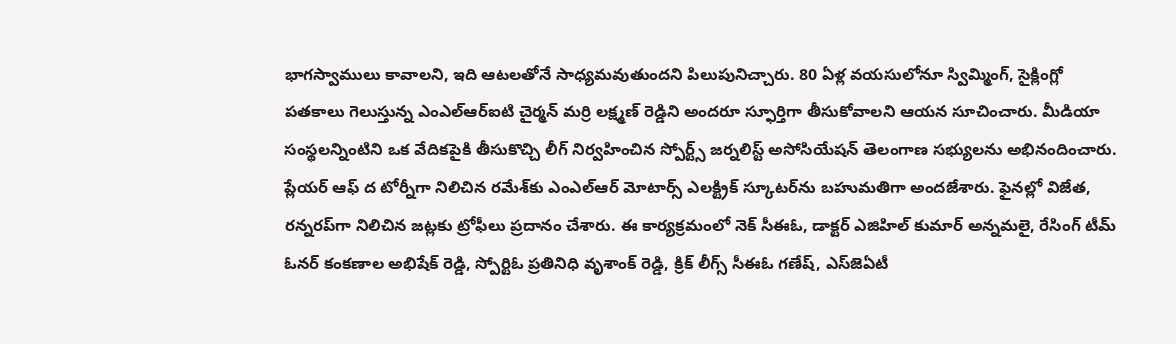భాగస్వాములు కావాలని, ఇది ఆటలతోనే సాధ్యమవుతుందని పిలుపునిచ్చారు. 80 ఏళ్ల వయసులోనూ స్విమ్మింగ్, సైక్లింగ్లో పతకాలు గెలుస్తున్న ఎంఎల్‌ఆర్‌ఐటి చైర్మన్ మర్రి లక్ష్మణ్ రెడ్డిని అందరూ స్ఫూర్తిగా తీసుకోవాలని ఆయన సూచించారు. మీడియా సంస్థలన్నింటిని ఒక వేదికపైకి తీసుకొచ్చి లీగ్ నిర్వహించిన స్పోర్ట్స్ జర్నలిస్ట్ అసోసియేషన్ తెలంగాణ సభ్యులను అభినందించారు. ప్లేయర్ ఆఫ్ ద టోర్నీగా నిలిచిన రమేశ్‌కు ఎంఎల్‌ఆర్ మోటార్స్ ఎలక్ట్రిక్ స్కూటర్‌ను బహుమతిగా అందజేశారు. ఫైనల్లో విజేత, రన్నరప్‌గా నిలిచిన జట్లకు ట్రోఫీలు ప్రదానం చేశారు. ఈ కార్యక్రమంలో నెక్ సీఈఓ, డాక్టర్ ఎజిహిల్ కుమార్ అన్నమలై, రేసింగ్ టీమ్ ఓనర్ కంకణాల అభిషేక్ రెడ్డి, స్పోర్టిఓ ప్రతినిధి వృశాంక్ రెడ్డి, క్రిక్ లీగ్స్ సీఈఓ గణేష్, ఎస్‌జెఏటీ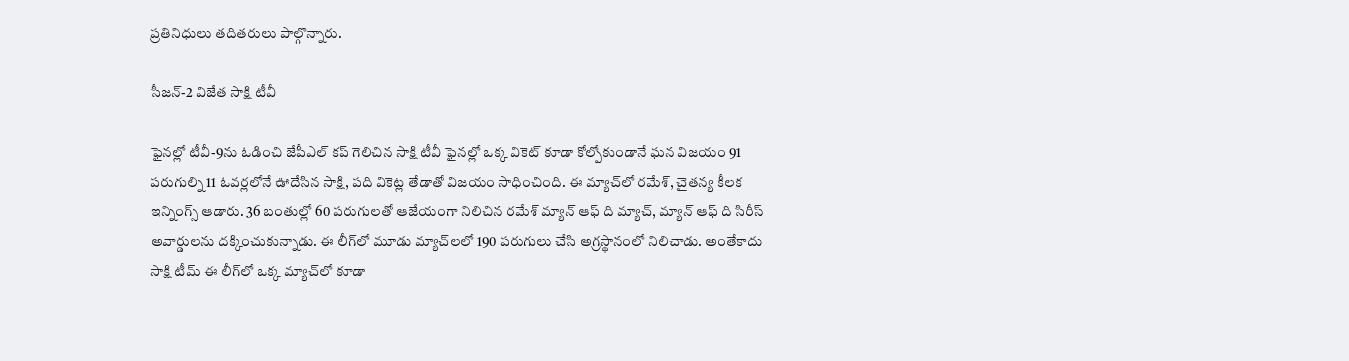ప్రతినిధులు తదితరులు పాల్గొన్నారు.

సీజన్-2 విజేత సాక్షి టీవీ

ఫైనల్లో టీవీ-9ను ఓడించి జేపీఎల్ కప్ గెలిచిన సాక్షి టీవీ ఫైనల్లో ఒక్క వికెట్ కూడా కోల్పోకుండానే ఘన విజయం 91 పరుగుల్ని 11 ఓవర్లలోనే ఊదేసిన సాక్షి, పది వికెట్ల తేడాతో విజయం సాధించింది. ఈ మ్యాచ్‌లో రమేశ్, చైతన్య కీలక ఇన్నింగ్స్ ఆడారు. 36 బంతుల్లో 60 పరుగులతో ఆజేయంగా నిలిచిన రమేశ్ మ్యాన్ ఆఫ్ ది మ్యాచ్, మ్యాన్ ఆఫ్ ది సిరీస్ అవార్డులను దక్కించుకున్నాడు. ఈ లీగ్‌లో మూడు మ్యాచ్‌లలో 190 పరుగులు చేసి అగ్రస్థానంలో నిలిచాడు. అంతేకాదు సాక్షి టీమ్ ఈ లీగ్‌లో ఒక్క మ్యాచ్‌లో కూడా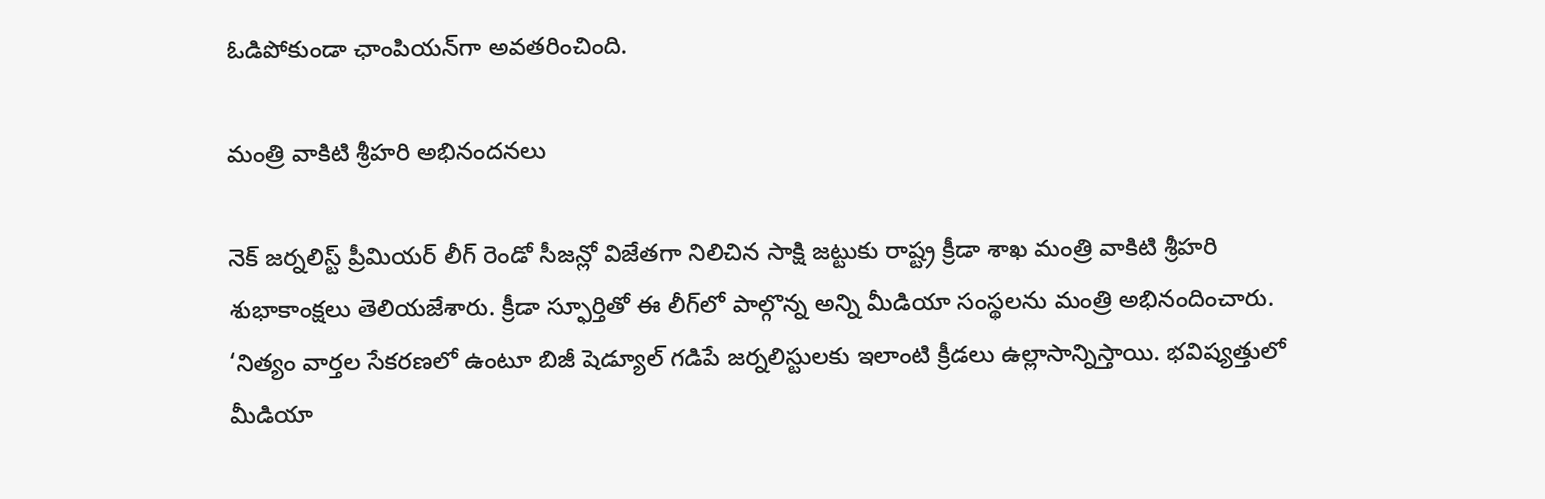ఓడిపోకుండా ఛాంపియన్‌గా అవతరించింది.

మంత్రి వాకిటి శ్రీహరి అభినందనలు

నెక్ జర్నలిస్ట్ ప్రీమియర్ లీగ్ రెండో సీజన్లో విజేతగా నిలిచిన సాక్షి జట్టుకు రాష్ట్ర క్రీడా శాఖ మంత్రి వాకిటి శ్రీహరి శుభాకాంక్షలు తెలియజేశారు. క్రీడా స్ఫూర్తితో ఈ లీగ్‌లో పాల్గొన్న అన్ని మీడియా సంస్థలను మంత్రి అభినందించారు. ‘నిత్యం వార్తల సేకరణలో ఉంటూ బిజీ షెడ్యూల్ గడిపే జర్నలిస్టులకు ఇలాంటి క్రీడలు ఉల్లాసాన్నిస్తాయి. భవిష్యత్తులో మీడియా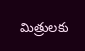మిత్రులకు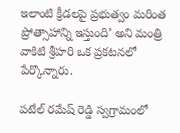ఇలాంటి క్రీడలపై ప్రభుత్వం మరింత ప్రోత్సాహాన్ని ఇస్తుంది’ అని మంత్రి వాకిటి శ్రీహరి ఒక ప్రకటనలో పేర్కొన్నారు.

పటేల్ రమేష్ రెడ్డి స్వగ్రామంలో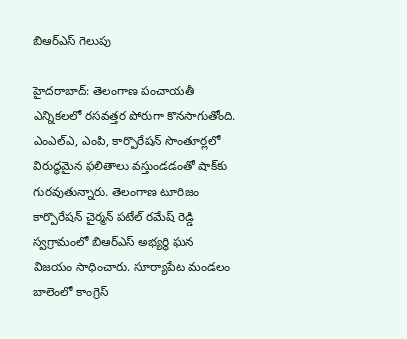బిఆర్‌ఎస్ గెలుపు

హైదరాబాద్: తెలంగాణ పంచాయతీ ఎన్నికలలో రసవత్తర పోరుగా కొనసాగుతోంది. ఎంఎల్‌ఎ, ఎంపి, కార్పొరేషన్ సొంతూర్లలో విరుద్ధమైన ఫలితాలు వస్తుండడంతో షాక్‌కు గురవుతున్నారు. తెలంగాణ టూరిజం కార్పొరేషన్ చైర్మన్ పటేల్ రమేష్ రెడ్డి స్వగ్రామంలో బిఆర్‌ఎస్ అభ్యర్థి ఘన విజయం సాధించారు. సూర్యాపేట మండలం బాలెంలో కాంగ్రెస్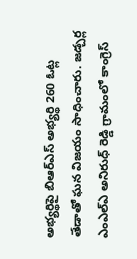అభ్యర్థిపై బిఆర్‌ఎస్ అభ్యర్థి 260 ఓట్ల తేడాతో ఘన విజయం సాధించారు. జడ్చర్ల ఎంఎల్‌ఎ అనిరుధ్ రెడ్డి గ్రామంలో కాంగ్రెస్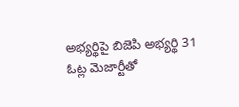అభ్యర్థిపై బిజెపి అభ్యర్థి 31 ఓట్ల మెజార్టీతో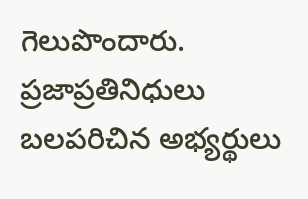గెలుపొందారు. ప్రజాప్రతినిధులు బలపరిచిన అభ్యర్థులు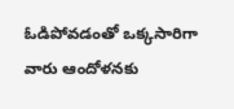ఓడిపోవడంతో ఒక్కసారిగా వారు ఆందోళనకు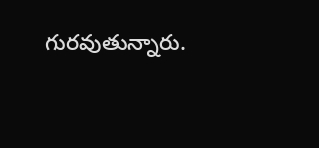గురవుతున్నారు.